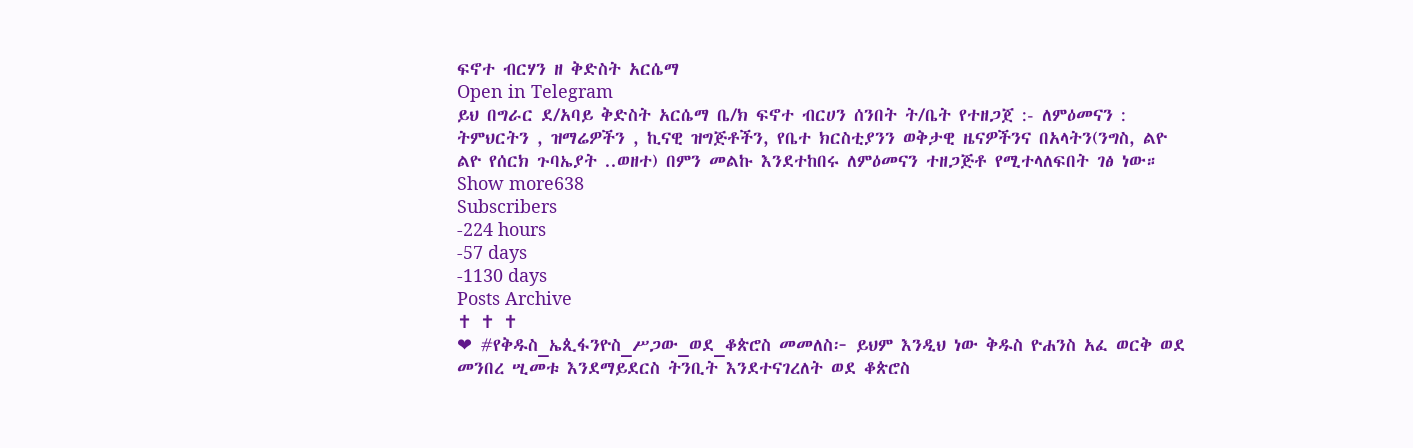ፍኖተ ብርሃን ዘ ቅድስት አርሴማ
Open in Telegram
ይህ በግራር ደ/አባይ ቅድስት አርሴማ ቤ/ክ ፍኖተ ብርሀን ሰንበት ት/ቤት የተዘጋጀ :- ለምዕመናን : ትምህርትን , ዝማሬዎችን , ኪናዊ ዝግጅቶችን, የቤተ ክርስቲያንን ወቅታዊ ዜናዎችንና በአላትን(ንግስ, ልዮ ልዮ የሰርክ ጉባኤያት ..ወዘተ) በምን መልኩ እንደተከበሩ ለምዕመናን ተዘጋጅቶ የሚተላለፍበት ገፅ ነው።
Show more638
Subscribers
-224 hours
-57 days
-1130 days
Posts Archive
✝ ✝ ✝
❤ #የቅዱስ_ኤጲፋንዮስ_ሥጋው_ወደ_ቆጵሮስ መመለስ፦ ይህም እንዲህ ነው ቅዱስ ዮሐንስ አፈ ወርቅ ወደ መንበረ ሢመቱ እንደማይደርስ ትንቢት እንደተናገረለት ወደ ቆጵሮስ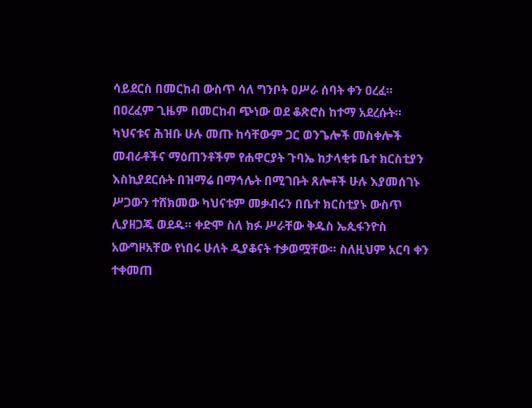ሳይደርስ በመርከብ ውስጥ ሳለ ግንቦት ዐሥራ ሰባት ቀን ዐረፈ። በዐረፈም ጊዜም በመርከብ ጭነው ወደ ቆጽሮስ ከተማ አደረሱት። ካህናቱና ሕዝቡ ሁሉ መጡ ከሳቸውም ጋር ወንጌሎች መስቀሎች መብራቶችና ማዕጠንቶችም የሐዋርያት ጉባኤ ከታላቂቱ ቤተ ክርስቲያን እስኪያደርሱት በዝማሬ በማኅሌት በሚገቡት ጸሎቶች ሁሉ እያመሰገኑ ሥጋውን ተሸክመው ካህናቱም መቃብሩን በቤተ ክርስቲያኑ ውስጥ ሊያዘጋጁ ወደዱ። ቀድሞ ስለ ክፉ ሥራቸው ቅዱስ ኤጲፋንዮስ አውግዞአቸው የነበሩ ሁለት ዲያቆናት ተቃወሟቸው። ስለዚህም አርባ ቀን ተቀመጠ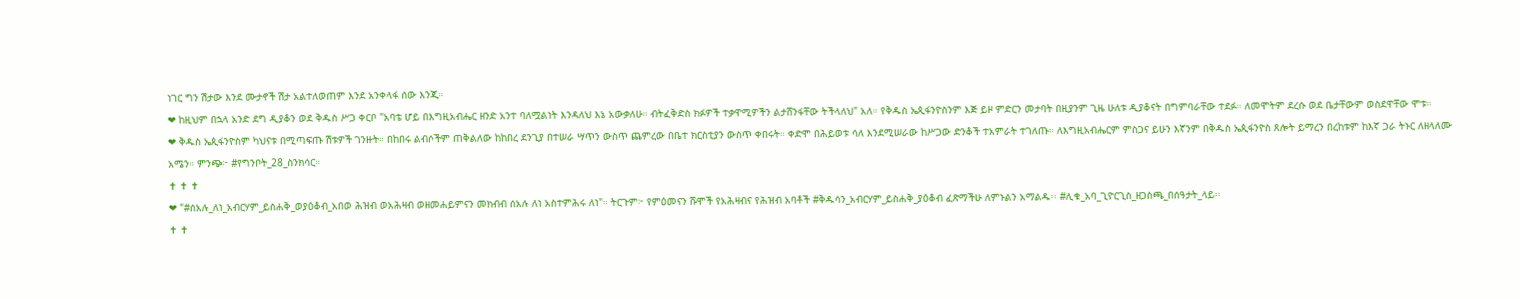ነገር ግን ሽታው እንደ ሙታኖች ሽታ አልተለወጠም እንደ አንቀላፋ ሰው እንጂ።
❤ ከዚህም በኋላ አንድ ደግ ዲያቆን ወደ ቅዱስ ሥጋ ቀርቦ "አባቴ ሆይ በእግዚአብሔር ዘንድ አንተ ባለሟልነት እንዳለህ እኔ አውቃለሁ። ብትፈቅድስ ክፉዎች ተቃዋሚዎችን ልታሸንፋቸው ትችላለህ" አለ። የቅዱስ ኤጲፋንዮስንም እጅ ይዞ ምድርን መታባት በዚያንም ጊዜ ሁለቱ ዲያቆናት በግምባራቸው ተደፉ። ለመሞትም ደረሱ ወደ ቤታቸውም ወስደዋቸው ሞቱ።
❤ ቅዱስ ኤጲፋንዮስም ካህናቱ በሚጣፍጡ ሽቱዎች ገንዙት። በከበሩ ልብሶችም ጠቅልለው ከከበረ ደንጊያ በተሠራ ሣጥን ውስጥ ጨምረው በቤተ ክርስቲያን ውስጥ ቀበሩት። ቀድሞ በሕይወቱ ሳለ እንደሚሠራው ከሥጋው ድንቆች ተአምራት ተገለጡ። ለእግዚአብሔርም ምስጋና ይሁን እኛንም በቅዱስ ኤጲፋንዮስ ጸሎት ይማረን በረከቱም ከእኛ ጋራ ትኑር ለዘላለሙ አሜን። ምንጭ፦ #የግንቦት_28_ስንክሳር።
✝ ✝ ✝
❤ "#ሰአሉ_ለነ_አብርሃም_ይስሐቅ_ወያዕቆብ_አበወ ሕዝብ ወአሕዛብ ወዘመሐይምናን መክብብ ሰአሉ ለነ አስተምሕሩ ለነ"። ትርጉም፦ የምዕመናን ሹሞች የአሕዛብና የሕዝብ አባቶች #ቅዱሳን_አብርሃም_ይስሐቅ_ያዕቆብ ፈጽማችሁ ለምኑልን አማልዱ፡፡ #ሊቁ_አባ_ጊዮርጊስ_ዘጋስጫ_በሰዓታት_ላይ፡፡
✝ ✝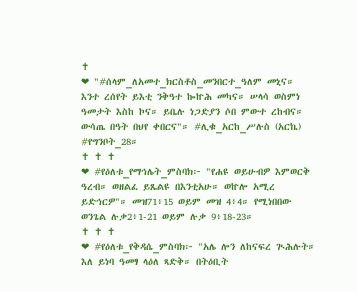✝
❤ "#ሰላም_ለአመተ_ክርስቶስ_መንበርተ_ዓለም መኒና። እንተ ረሰየት ይእቲ ንቅዓተ ኰኵሕ መካና። ሠላሳ ወስምነ ዓመታት እስከ ኮና። ይቤሉ ነጋድያን ሶበ ምውተ ረከብና። ውሳጤ በዓት በህየ ቀበርና"። #ሊቁ_አርከ_ሥሉስ (አርኬ) #የግንቦት_28።
✝ ✝ ✝
❤ #የዕለቱ_የማኅሌት_ምስባክ፦ "የሐዩ ወይሁብዎ እምወርቅ ዓረብ። ወዘልፈ ይጼልዩ በእንቲአሁ። ወኵሎ አሚረ ይድኅርዎ"። መዝ71፥15 ወይም መዝ 4፥4። የሚነበበው ወንጌል ሉቃ2፥1-21 ወይም ሉቃ 9፥18-23።
✝ ✝ ✝
❤ #የዕለቱ_የቅዳሴ_ምስባክ፦ "አሌ ሎን ለከናፍረ ጒሕሉት። እለ ይነባ ዓመፃ ላዕለ ጻድቅ። በትዕቢት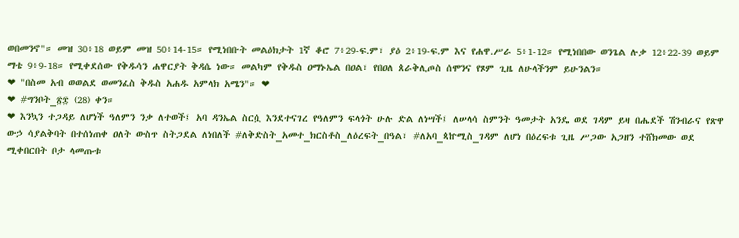ወበመንኖ"። መዝ 30፥18 ወይም መዝ 50፥14-15። የሚነበቡት መልዕክታት 1ኛ ቆሮ 7፥29-ፍ.ም፣ ያዕ 2፥19-ፍ.ም እና የሐዋ.ሥራ 5፥1-12። የሚነበበው ወንጌል ሉቃ 12፥22-39 ወይም ማቴ 9፥9-18። የሚቀደሰው የቅዱሳን ሐዋርያት ቅዳሴ ነው። መልካም የቅዱስ ዐማኑኤል በዐል፣ የበዐለ ጰራቅሊጦስ ሰሞንና የጾም ጊዜ ለሁላችንም ይሁንልን።
❤ "በስመ አብ ወወልደ ወመንፈስ ቅዱስ አሐዱ አምላክ አሜን"። ❤
❤ #ግንቦት_፳፰ (28) ቀን።
❤ እንኳን ተጋዳይ ለሆነች ዓለምን ንቃ ለተወች፤ አባ ዳንኤል ስርሷ እንደተናገረ የዓለምን ፍላጎት ሁሉ ድል ለነሣች፤ ለሠላሳ ስምንት ዓመታት አንዴ ወደ ገዳም ይዛ በሔደች ሽንብራና የጽዋ ውኃ ሳያልቅባት በተሰነጠቀ ዐለት ውስጥ ስትጋደል ለነበለች #ለቅድስት_አመተ_ክርስቶስ_ለዕረፍት_በዓል፣ #ለአባ_ጳኵሚስ_ገዳም ለሆነ በዕረፍቱ ጊዜ ሥጋው አጋዘን ተሸክመው ወደ ሚቀበርበት ቦታ ላመጡቱ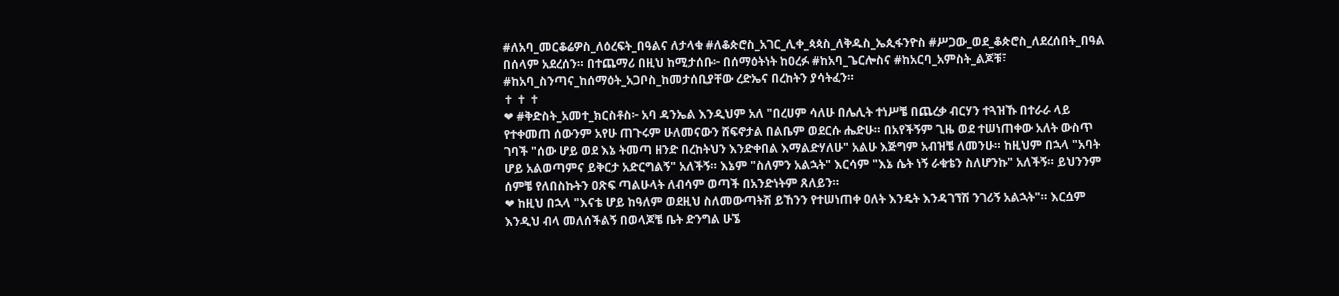#ለአባ_መርቆሬዎስ_ለዕረፍት_በዓልና ለታላቁ #ለቆጵሮስ_አገር_ሊቀ_ጳጳስ_ለቅዱስ_ኤጲፋንዮስ #ሥጋው_ወደ_ቆጵሮስ_ለደረሰበት_በዓል በሰላም አደረሰን። በተጨማሪ በዚህ ከሚታሰቡ፦ በሰማዕትነት ከዐረፉ #ከአባ_ጌርሎስና #ከአርባ_አምስት_ልጆቹ፣ #ከአባ_ስንጣና_ከሰማዕት_አጋቦስ_ከመታሰቢያቸው ረድኤና በረከትን ያሳትፈን።
✝ ✝ ✝
❤ #ቅድስት_አመተ_ክርስቶስ፦ አባ ዳንኤል እንዲህም አለ "በረሀም ሳለሁ በሌሊት ተነሥቼ በጨረቃ ብርሃን ተጓዝኹ በተራራ ላይ የተቀመጠ ሰውንም አየሁ ጠጉሩም ሁለመናውን ሸፍኖታል በልቤም ወደርሱ ሔድሁ። በአየችኝም ጊዜ ወደ ተሠነጠቀው አለት ውስጥ ገባች "ሰው ሆይ ወደ እኔ ትመጣ ዘንድ በረከትህን እንድቀበል እማልድሃለሁ" አልሁ እጅግም አብዝቼ ለመንሁ። ከዚህም በኋላ "አባት ሆይ አልወጣምና ይቅርታ አድርግልኝ" አለችኝ። እኔም "ስለምን አልኋት" እርሳም "እኔ ሴት ነኝ ራቁቴን ስለሆንኩ" አለችኝ። ይህንንም ሰምቼ የለበስኩትን ዐጽፍ ጣልሁላት ለብሳም ወጣች በአንድነትም ጸለይን።
❤ ከዚህ በኋላ "እናቴ ሆይ ከዓለም ወደዚህ ስለመውጣትሽ ይኸንን የተሠነጠቀ ዐለት እንዴት እንዳገኘሽ ንገሪኝ አልኋት"። እርሷም እንዲህ ብላ መለሰችልኝ በወላጆቼ ቤት ድንግል ሁኜ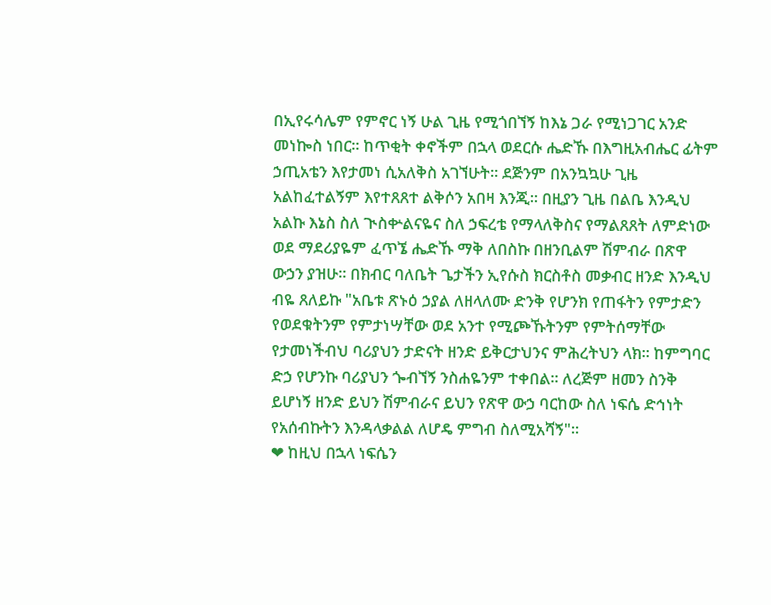በኢየሩሳሌም የምኖር ነኝ ሁል ጊዜ የሚጎበኘኝ ከእኔ ጋራ የሚነጋገር አንድ መነኰስ ነበር። ከጥቂት ቀኖችም በኋላ ወደርሱ ሔድኹ በእግዚአብሔር ፊትም ኃጢአቴን እየታመነ ሲአለቅስ አገኘሁት። ደጅንም በአንኳኳሁ ጊዜ አልከፈተልኝም እየተጸጸተ ልቅሶን አበዛ እንጂ። በዚያን ጊዜ በልቤ እንዲህ አልኩ እኔስ ስለ ጒስቍልናዬና ስለ ኃፍረቴ የማላለቅስና የማልጸጸት ለምድነው ወደ ማደሪያዬም ፈጥኜ ሔድኹ ማቅ ለበስኩ በዘንቢልም ሽምብራ በጽዋ ውኃን ያዝሁ። በክብር ባለቤት ጌታችን ኢየሱስ ክርስቶስ መቃብር ዘንድ እንዲህ ብዬ ጸለይኩ "አቤቱ ጽኑዕ ኃያል ለዘላለሙ ድንቅ የሆንክ የጠፋትን የምታድን የወደቁትንም የምታነሣቸው ወደ አንተ የሚጮኹትንም የምትሰማቸው የታመነችብህ ባሪያህን ታድናት ዘንድ ይቅርታህንና ምሕረትህን ላክ። ከምግባር ድኃ የሆንኩ ባሪያህን ጐብኘኝ ንስሐዬንም ተቀበል። ለረጅም ዘመን ስንቅ ይሆነኝ ዘንድ ይህን ሽምብራና ይህን የጽዋ ውኃ ባርከው ስለ ነፍሴ ድኅነት የአሰብኩትን እንዳላቃልል ለሆዴ ምግብ ስለሚአሻኝ"።
❤ ከዚህ በኋላ ነፍሴን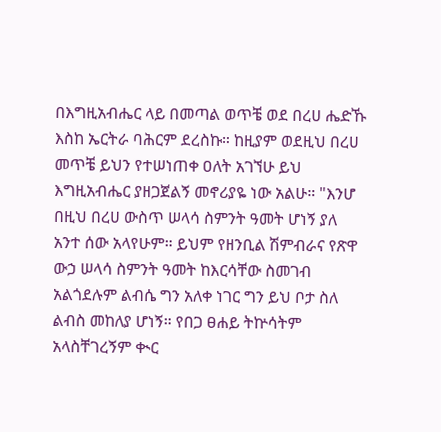በእግዚአብሔር ላይ በመጣል ወጥቼ ወደ በረሀ ሔድኹ እስከ ኤርትራ ባሕርም ደረስኩ። ከዚያም ወደዚህ በረሀ መጥቼ ይህን የተሠነጠቀ ዐለት አገኘሁ ይህ እግዚአብሔር ያዘጋጀልኝ መኖሪያዬ ነው አልሁ። "እንሆ በዚህ በረሀ ውስጥ ሠላሳ ስምንት ዓመት ሆነኝ ያለ አንተ ሰው አላየሁም። ይህም የዘንቢል ሽምብራና የጽዋ ውኃ ሠላሳ ስምንት ዓመት ከእርሳቸው ስመገብ አልጎደሉም ልብሴ ግን አለቀ ነገር ግን ይህ ቦታ ስለ ልብስ መከለያ ሆነኝ። የበጋ ፀሐይ ትኵሳትም አላስቸገረኝም ቊር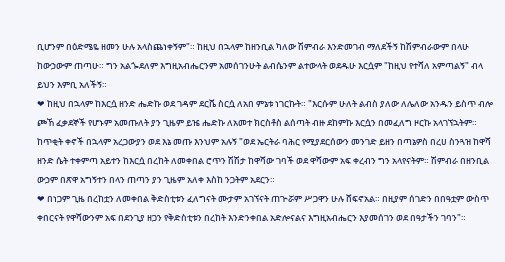ቢሆንም በዕድሜዬ ዘመን ሁሉ አላስጨነቀኝም"። ከዚህ በኋላም ከዘንቢል ካለው ሽምብራ እንድመገብ ማለደችኝ ከሽምብራውም በላሁ ከውኃውም ጠጣሁ። ግን አልጐደለም እግዚአብሔርንም አመሰገንሁት ልብሴንም ልተውላት ወደዱሁ እርሷም "ከዚህ የተሻለ አምጣልኝ" ብላ ይህን እምቢ አለችኝ።
❤ ከዚህ በኋላም ከእርሷ ዘንድ ሔድኩ ወደ ገዳም ደርሼ ስርሷ ለአበ ምኔቱ ነገርኩት። "እርሱም ሁለት ልብስ ያለው ለሌለው አንዱን ይስጥ ብሎ ጮኸ ፈቃደኞች የሆኑም አመጡለት ያን ጊዜም ይዤ ሔድኩ ለአመተ ክርስቶስ ልሰጣት ብዙ ደከምኩ እርሷን በመፈለግ ዞርኩ አላገኘኋትም። ከጥቂት ቀኖች በኋላም አረጋውያን ወደ እኔ መጡ እንህም አሉኝ "ወደ ኤርትራ ባሕር የሚያደርሰውን መንገድ ይዘን በጣኔዎስ በረሀ ስንጓዝ ከዋሻ ዘንድ ሴት ተቀምጣ አይተን ከእርሷ በረከት ለመቀበል ሮጥን ሽሽታ ከዋሻው ገባች ወደ ዋሻውም አፍ ቀረብን ግን አላየናትም። ሽምብራ በዘንቢል ውኃም በጽዋ አግኝተን በላን ጠጣን ያን ጊዜም አለቀ እስከ ንጋትም አደርን።
❤ በነጋም ጊዜ በረከቷን ለመቀበል ቅድስቲቱን ፈለግናት ሙታም አገኘናት ጠጒሯም ሥጋዋን ሁሉ ሸፍኖአል። በዚያም ሰገድን በበዓቷም ውስጥ ቀበርናት የዋሻውንም አፍ በደንጊያ ዘጋን የቅድስቲቱን በረከት እንድንቀበል አድሎናልና እግዚአብሔርን እያመሰገን ወደ በዓታችን ገባን"።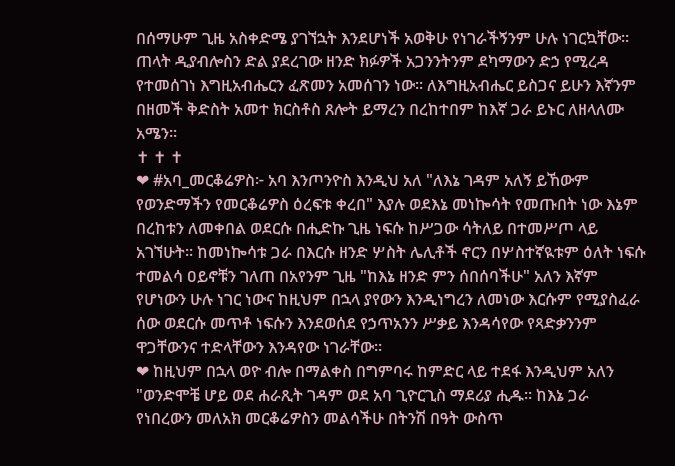በሰማሁም ጊዜ አስቀድሜ ያገኘኋት እንደሆነች አወቅሁ የነገራችኝንም ሁሉ ነገርኳቸው። ጠላት ዲያብሎስን ድል ያደረገው ዘንድ ክፉዎች አጋንንትንም ደካማውን ድኃ የሚረዳ የተመሰገነ እግዚአብሔርን ፈጽመን አመሰገን ነው። ለእግዚአብሔር ይስጋና ይሁን እኛንም በዘመች ቅድስት አመተ ክርስቶስ ጸሎት ይማረን በረከተበም ከእኛ ጋራ ይኑር ለዘላለሙ አሜን።
✝ ✝ ✝
❤ #አባ_መርቆሬዎስ፦ አባ እንጦንዮስ እንዲህ አለ "ለእኔ ገዳም አለኝ ይኸውም የወንድማችን የመርቆሬዎስ ዕረፍቱ ቀረበ" እያሉ ወደእኔ መነኰሳት የመጡበት ነው እኔም በረከቱን ለመቀበል ወደርሱ በሒድኩ ጊዜ ነፍሱ ከሥጋው ሳትለይ በተመሥጦ ላይ አገኘሁት። ከመነኰሳቱ ጋራ በእርሱ ዘንድ ሦስት ሌሊቶች ኖርን በሦስተኛዪቱም ዕለት ነፍሱ ተመልሳ ዐይኖቹን ገለጠ በአየንም ጊዜ "ከእኔ ዘንድ ምን ሰበሰባችሁ" አለን እኛም የሆነውን ሁሉ ነገር ነውና ከዚህም በኋላ ያየውን እንዲነግረን ለመነው እርሱም የሚያስፈራ ሰው ወደርሱ መጥቶ ነፍሱን እንደወሰደ የኃጥአንን ሥቃይ እንዳሳየው የጻድቃንንም ዋጋቸውንና ተድላቸውን እንዳየው ነገራቸው።
❤ ከዚህም በኋላ ወዮ ብሎ በማልቀስ በግምባሩ ከምድር ላይ ተደፋ እንዲህም አለን "ወንድሞቼ ሆይ ወደ ሐራጺት ገዳም ወደ አባ ጊዮርጊስ ማደሪያ ሒዱ። ከእኔ ጋራ የነበረውን መለአክ መርቆሬዎስን መልሳችሁ በትንሽ በዓት ውስጥ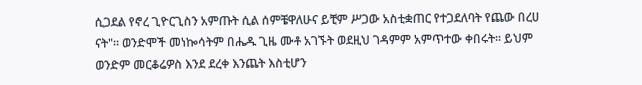ሲጋደል የኖረ ጊዮርጊስን አምጡት ሲል ሰምቼዋለሁና ይቺም ሥጋው አስቲቋጠር የተጋደለባት የጨው በረሀ ናት"። ወንድሞች መነኰሳትም በሔዱ ጊዜ ሙቶ አገኙት ወደዚህ ገዳምም አምጥተው ቀበሩት። ይህም ወንድም መርቆሬዎስ እንደ ደረቀ እንጨት እስቲሆን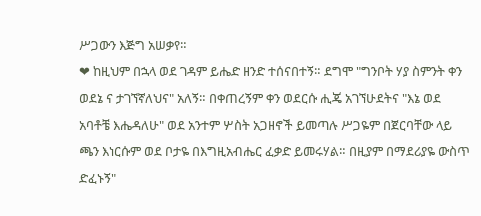ሥጋውን እጅግ አሠቃየ።
❤ ከዚህም በኋላ ወደ ገዳም ይሔድ ዘንድ ተሰናበተኝ። ደግሞ "ግንቦት ሃያ ስምንት ቀን ወደኔ ና ታገኘኛለህና" አለኝ። በቀጠረኝም ቀን ወደርሱ ሒጄ አገኘሁደትና "እኔ ወደ አባቶቼ እሔዳለሁ" ወደ አንተም ሦስት አጋዘኖች ይመጣሉ ሥጋዬም በጀርባቸው ላይ ጫን እነርሱም ወደ ቦታዬ በእግዚአብሔር ፈቃድ ይመሩሃል። በዚያም በማደሪያዬ ውስጥ ድፈኑኝ"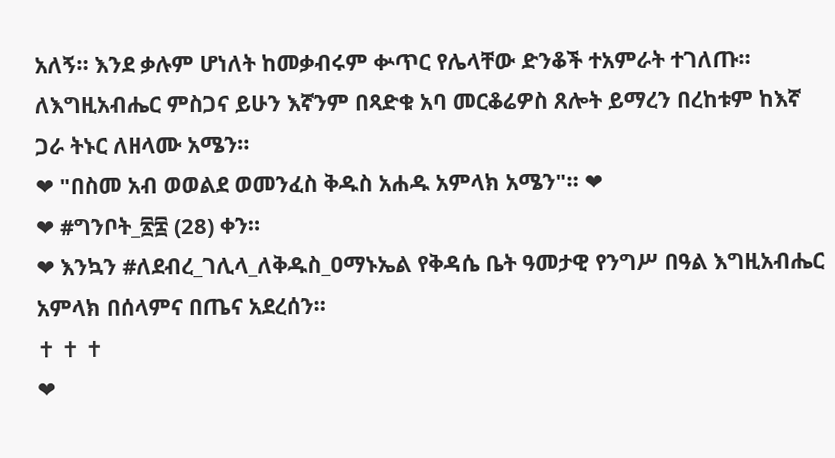አለኝ። እንደ ቃሉም ሆነለት ከመቃብሩም ቍጥር የሌላቸው ድንቆች ተአምራት ተገለጡ። ለእግዚአብሔር ምስጋና ይሁን እኛንም በጻድቁ አባ መርቆሬዎስ ጸሎት ይማረን በረከቱም ከእኛ ጋራ ትኑር ለዘላሙ አሜን።
❤ "በስመ አብ ወወልደ ወመንፈስ ቅዱስ አሐዱ አምላክ አሜን"። ❤
❤ #ግንቦት_፳፰ (28) ቀን።
❤ እንኳን #ለደብረ_ገሊላ_ለቅዱስ_ዐማኑኤል የቅዳሴ ቤት ዓመታዊ የንግሥ በዓል እግዚአብሔር አምላክ በሰላምና በጤና አደረሰን።
✝ ✝ ✝
❤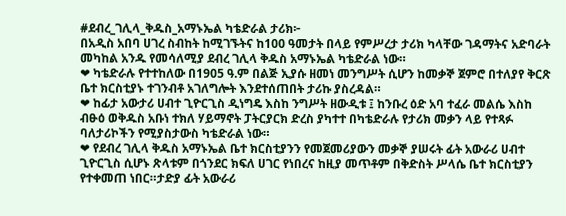#ደብረ_ገሊላ_ቅዱስ_አማኑኤል ካቴድራል ታሪክ፦
በአዲስ አበባ ሀገረ ስብከት ከሚገኙትና ከ100 ዓመታት በላይ የምሥረታ ታሪክ ካላቸው ገዳማትና አድባራት መካከል አንዱ የመሳለሚያ ደብረ ገሊላ ቅዱስ አማኑኤል ካቴድራል ነው።
❤ ካቴድራሉ የተተከለው በ1905 ዓ.ም በልጅ ኢያሱ ዘመነ መንግሥት ሲሆን ከመቃኞ ጀምሮ በተለያየ ቅርጽ ቤተ ክርስቲያኑ ተገንብቶ አገለግሎት እንደተሰጠበት ታሪኩ ያስረዳል።
❤ ከፊታ አውታሪ ሀብተ ጊዮርጊስ ዲነግዴ እስከ ንግሥት ዘውዲቱ ፤ ከንቡረ ዕድ አባ ተፈራ መልሴ እስከ ብፁዕ ወቅዱስ አቡነ ተክለ ሃይማኖት ፓትርያርክ ድረስ ያካተተ በካቴድራሉ የታሪክ መቃን ላይ የተጻፉ ባለታሪኮችን የሚያስታውስ ካቴድራል ነው።
❤ የደብረ ገሊላ ቅዱስ አማኑኤል ቤተ ክርስቲያንን የመጀመሪያውን መቃኞ ያሠሩት ፊት አውራሪ ሀብተ ጊዮርጊስ ሲሆኑ ጽላቱም በጎንደር ክፍለ ሀገር የነበረና ከዚያ መጥቶም በቅድስት ሥላሴ ቤተ ክርስቲያን የተቀመጠ ነበር።ታድያ ፊት አውራሪ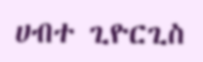ሀብተ ጊዮርጊስ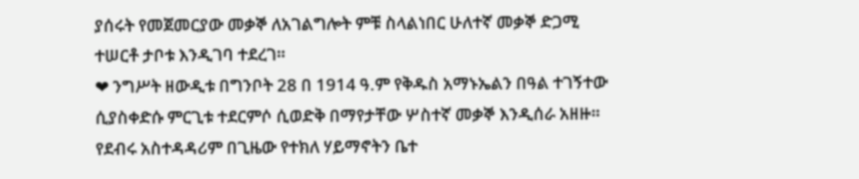ያሰሩት የመጀመርያው መቃኞ ለአገልግሎት ምቹ ስላልነበር ሁለተኛ መቃኞ ድጋሚ ተሠርቶ ታቦቱ እንዲገባ ተደረገ።
❤ ንግሥት ዘውዲቱ በግንቦት 28 በ 1914 ዓ.ም የቅዱስ አማኑኤልን በዓል ተገኝተው ሲያስቀድሱ ምርጊቱ ተደርምሶ ሲወድቅ በማየታቸው ሦስተኛ መቃኞ እንዲሰራ አዘዙ። የደብሩ አስተዳዳሪም በጊዜው የተክለ ሃይማኖትን ቤተ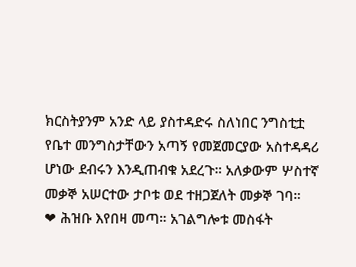ክርስትያንም አንድ ላይ ያስተዳድሩ ስለነበር ንግስቲቷ የቤተ መንግስታቸውን አጣኝ የመጀመርያው አስተዳዳሪ ሆነው ደብሩን እንዲጠብቁ አደረጉ። አለቃውም ሦስተኛ መቃኞ አሠርተው ታቦቱ ወደ ተዘጋጀለት መቃኞ ገባ።
❤ ሕዝቡ እየበዛ መጣ። አገልግሎቱ መስፋት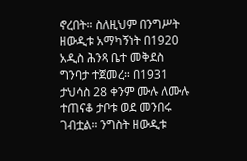ኖረበት። ስለዚህም በንግሥት ዘውዲቱ አማካኝነት በ1920 አዲስ ሕንጻ ቤተ መቅደስ ግንባታ ተጀመረ። በ1931 ታህሳስ 28 ቀንም ሙሉ ለሙሉ ተጠናቆ ታቦቱ ወደ መንበሩ ገብቷል። ንግስት ዘውዲቱ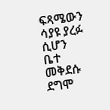ፍጻሜውን ሳያዩ ያረፉ ሲሆን ቤተ መቅደሱ ደግሞ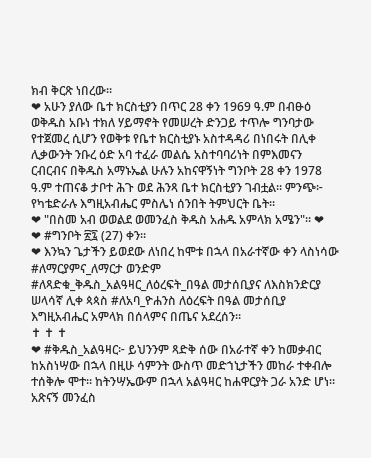ክብ ቅርጽ ነበረው።
❤ አሁን ያለው ቤተ ክርስቲያን በጥር 28 ቀን 1969 ዓ.ም በብፁዕ ወቅዱስ አቡነ ተክለ ሃይማኖት የመሠረት ድንጋይ ተጥሎ ግንባታው የተጀመረ ሲሆን የወቅቱ የቤተ ክርስቲያኑ አስተዳዳሪ በነበሩት በሊቀ ሊቃውንት ንቡረ ዕድ አባ ተፈራ መልሴ አስተባባሪነት በምእመናን ርብርብና በቅዱስ አማኑኤል ሁሉን አከናዋኝነት ግንቦት 28 ቀን 1978 ዓ.ም ተጠናቆ ታቦተ ሕጉ ወደ ሕንጻ ቤተ ክርስቲያን ገብቷል። ምንጭ፦ የካቴድራሉ እግዚአብሔር ምስሌነ ሰንበት ትምህርት ቤት።
❤ "በስመ አብ ወወልደ ወመንፈስ ቅዱስ አሐዱ አምላክ አሜን"። ❤
❤ #ግንቦት ፳፯ (27) ቀን።
❤ እንኳን ጌታችን ይወደው ለነበረ ከሞቱ በኋላ በአራተኛው ቀን ላስነሳው #ለማርያምና_ለማርታ ወንድም #ለጻድቁ_ቅዱስ_አልዓዛር_ለዕረፍት_በዓል መታሰቢያና ለእስክንድርያ ሠላሳኛ ሊቀ ጳጳስ #ለአባ_ዮሐንስ ለዕረፍት በዓል መታሰቢያ እግዚአብሔር አምላክ በሰላምና በጤና አደረሰን።
✝ ✝ ✝
❤ #ቅዱስ_አልዓዛር፦ ይህንንም ጻድቅ ሰው በአራተኛ ቀን ከመቃብር ከአስነሣው በኋላ በዚሁ ሳምንት ውስጥ መድኀኒታችን መከራ ተቀብሎ ተሰቅሎ ሞተ። ከትንሣኤውም በኋላ አልዓዛር ከሐዋርያት ጋራ አንድ ሆነ። አጽናኝ መንፈስ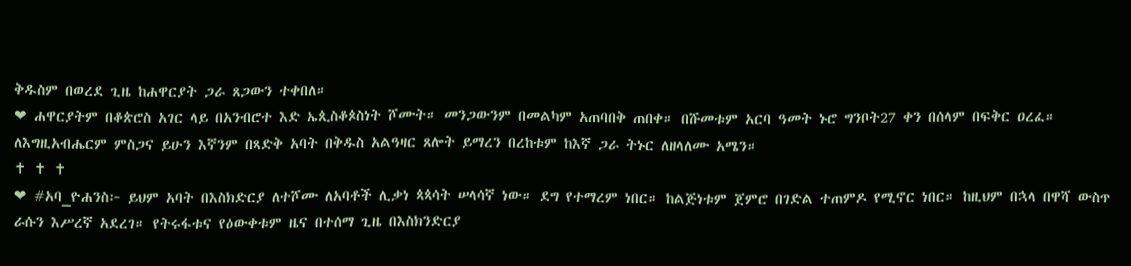ቅዱስም በወረደ ጊዜ ከሐዋርያት ጋራ ጸጋውን ተቀበለ።
❤ ሐዋርያትም በቆጵሮስ አገር ላይ በአንብሮተ እድ ኤጲስቆጶስነት ሾሙት። መንጋውንም በመልካም አጠባበቅ ጠበቀ። በሹመቱም አርባ ዓመት ኑሮ ግንቦት27 ቀን በሰላም በፍቅር ዐረፈ። ለእግዚአብሔርም ምስጋና ይሁን እኛንም በጻድቅ አባት በቅዱስ አልዓዛር ጸሎት ይማረን በረከቱም ከእኛ ጋራ ትኑር ለዘላለሙ አሜን።
✝ ✝ ✝
❤ #አባ_ዮሐንስ፦ ይህም አባት በእስክድርያ ለተሾሙ ለአባቶች ሊቃነ ጳጳሳት ሠላሳኛ ነው። ደግ የተማረም ነበር። ከልጅነቱም ጀምሮ በገድል ተጠምዶ የሚኖር ነበር። ከዚህም በኋላ በዋሻ ውስጥ ራሱን እሥረኛ አደረገ። የትሩፋቱና የዕውቀቱም ዜና በተሰማ ጊዜ በእስክንድርያ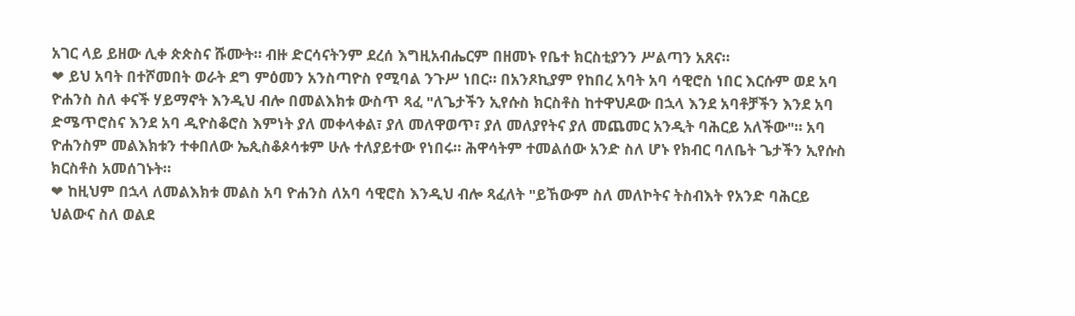አገር ላይ ይዘው ሊቀ ጵጵስና ሹሙት። ብዙ ድርሳናትንም ደረሰ እግዚአብሔርም በዘመኑ የቤተ ክርስቲያንን ሥልጣን አጸና።
❤ ይህ አባት በተሾመበት ወራት ደግ ምዕመን አንስጣዮስ የሚባል ንጉሥ ነበር። በአንጾኪያም የከበረ አባት አባ ሳዊሮስ ነበር እርሱም ወደ አባ ዮሐንስ ስለ ቀናች ሃይማኖት እንዲህ ብሎ በመልእክቱ ውስጥ ጻፈ "ለጌታችን ኢየሱስ ክርስቶስ ከተዋህዶው በኋላ እንደ አባቶቻችን እንደ አባ ድሜጥሮስና እንደ አባ ዲዮስቆሮስ እምነት ያለ መቀላቀል፣ ያለ መለዋወጥ፣ ያለ መለያየትና ያለ መጨመር አንዲት ባሕርይ አለችው"። አባ ዮሐንስም መልእክቱን ተቀበለው ኤጲስቆጶሳቱም ሁሉ ተለያይተው የነበሩ። ሕዋሳትም ተመልሰው አንድ ስለ ሆኑ የክብር ባለቤት ጌታችን ኢየሱስ ክርስቶስ አመሰገኑት።
❤ ከዚህም በኋላ ለመልእክቱ መልስ አባ ዮሐንስ ለአባ ሳዊሮስ እንዲህ ብሎ ጻፈለት "ይኸውም ስለ መለኮትና ትስብእት የአንድ ባሕርይ ህልውና ስለ ወልደ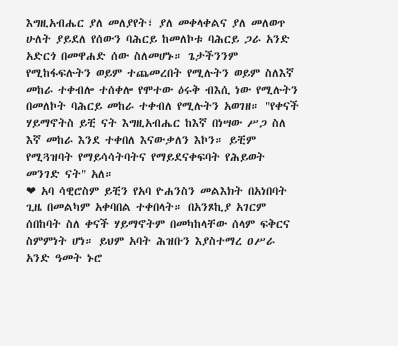እግዚአብሔር ያለ መለያየት፣ ያለ መቀላቀልና ያለ መለወጥ ሁለት ያይደለ የሰውን ባሕርይ ከመለኮቱ ባሕርይ ጋራ አንድ አድርጎ በመዋሐድ ሰው ስለመሆኑ። ጌታችንንም የሚከፋፍሉትን ወይም ተጨመረበት የሚሉትን ወይም ስለእኛ መከራ ተቀብሎ ተሰቀሎ የሞተው ዕሩቅ ብእሲ ነው የሚሉትን በመለኮት ባሕርይ መከራ ተቀብለ የሚሉትን አወገዘ። "የቀናች ሃይማኖትስ ይቺ ናት እግዚአብሔር ከእኛ በነሣው ሥጋ ስለ እኛ መከራ እንደ ተቀበለ እናውቃለን እኮን። ይቺም የሚጓዝባት የማይሳሳትባትና የማይደናቀፍባት የሕይወት መንገድ ናት" አለ።
❤ አባ ሳዊሮስም ይቺን የአባ ዮሐንስን መልእክት በአነበባት ጊዜ በመልካም አቀባበል ተቀበላት። በአንጾኪያ አገርም ሰበከባት ስለ ቀናች ሃይማኖትም በመካከላቸው ሰላም ፍቅርና ስምምነት ሆነ። ይህም አባት ሕዝቡን እያስተማረ ዐሥራ አንድ ዓመት ኑሮ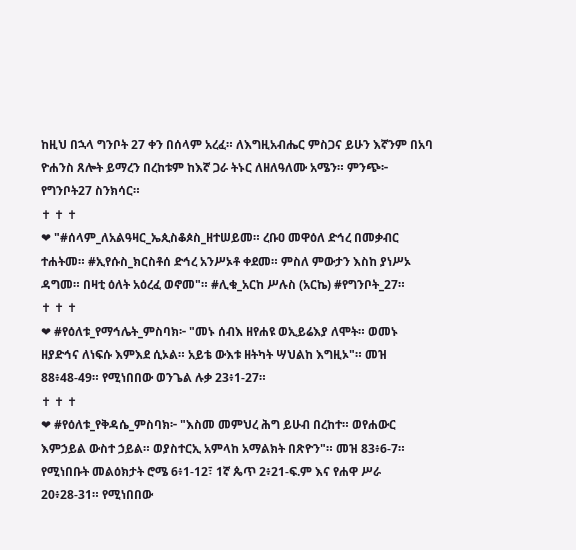ከዚህ በኋላ ግንቦት 27 ቀን በሰላም አረፈ። ለእግዚአብሔር ምስጋና ይሁን እኛንም በአባ ዮሐንስ ጸሎት ይማረን በረከቱም ከእኛ ጋራ ትኑር ለዘለዓለሙ አሜን። ምንጭ፦ የግንቦት27 ስንክሳር።
✝ ✝ ✝
❤ "#ሰላም_ለአልዓዛር_ኤጲስቆጶስ_ዘተሠይመ። ረቡዐ መዋዕለ ድኅረ በመቃብር ተሐትመ። #ኢየሱስ_ክርስቶሰ ድኅረ አንሥኦቶ ቀደመ። ምስለ ምውታን እስከ ያነሥኦ ዳግመ። በዛቲ ዕለት አዕረፈ ወኖመ"። #ሊቁ_አርከ ሥሉስ (አርኬ) #የግንቦት_27።
✝ ✝ ✝
❤ #የዕለቱ_የማኅሌት_ምስባክ፦ "መኑ ሰብእ ዘየሐዩ ወኢይሬእያ ለሞት። ወመኑ ዘያድኅና ለነፍሱ እምእደ ሲኦል። አይቴ ውእቱ ዘትካት ሣህልከ እግዚኦ"። መዝ 88፥48-49። የሚነበበው ወንጌል ሉቃ 23፥1-27።
✝ ✝ ✝
❤ #የዕለቱ_የቅዳሴ_ምስባክ፦ "እስመ መምህረ ሕግ ይሁብ በረከተ። ወየሐውር እምኃይል ውስተ ኃይል። ወያስተርኢ አምላከ አማልክት በጽዮን"። መዝ 83፥6-7። የሚነበቡት መልዕክታት ሮሜ 6፥1-12፣ 1ኛ ጴጥ 2፥21-ፍ.ም እና የሐዋ ሥራ 20፥28-31። የሚነበበው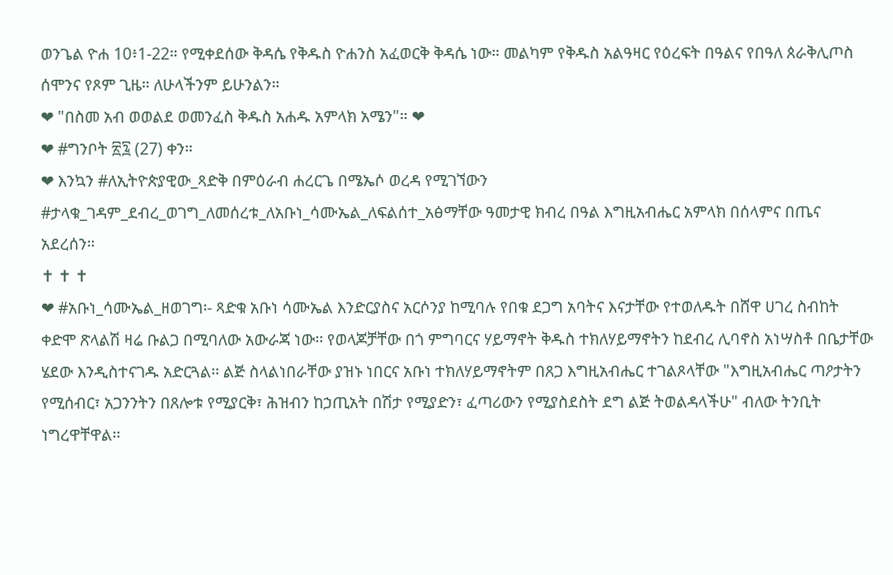ወንጌል ዮሐ 10፥1-22። የሚቀደሰው ቅዳሴ የቅዱስ ዮሐንስ አፈወርቅ ቅዳሴ ነው። መልካም የቅዱስ አልዓዛር የዕረፍት በዓልና የበዓለ ጰራቅሊጦስ ሰሞንና የጾም ጊዜ። ለሁላችንም ይሁንልን።
❤ "በስመ አብ ወወልደ ወመንፈስ ቅዱስ አሐዱ አምላክ አሜን"። ❤
❤ #ግንቦት ፳፯ (27) ቀን።
❤ እንኳን #ለኢትዮጵያዊው_ጻድቅ በምዕራብ ሐረርጌ በሜኤሶ ወረዳ የሚገኘውን #ታላቁ_ገዳም_ደብረ_ወገግ_ለመሰረቱ_ለአቡነ_ሳሙኤል_ለፍልሰተ_አፅማቸው ዓመታዊ ክብረ በዓል እግዚአብሔር አምላክ በሰላምና በጤና አደረሰን።
✝ ✝ ✝
❤ #አቡነ_ሳሙኤል_ዘወገግ፡- ጻድቁ አቡነ ሳሙኤል እንድርያስና አርሶንያ ከሚባሉ የበቁ ደጋግ አባትና እናታቸው የተወለዱት በሸዋ ሀገረ ስብከት ቀድሞ ጽላልሽ ዛሬ ቡልጋ በሚባለው አውራጃ ነው፡፡ የወላጆቻቸው በጎ ምግባርና ሃይማኖት ቅዱስ ተክለሃይማኖትን ከደብረ ሊባኖስ አነሣስቶ በቤታቸው ሄደው እንዲስተናገዱ አድርጓል፡፡ ልጅ ስላልነበራቸው ያዝኑ ነበርና አቡነ ተክለሃይማኖትም በጸጋ እግዚአብሔር ተገልጾላቸው "እግዚአብሔር ጣዖታትን የሚሰብር፣ አጋንንትን በጸሎቱ የሚያርቅ፣ ሕዝብን ከኃጢአት በሽታ የሚያድን፣ ፈጣሪውን የሚያስደስት ደግ ልጅ ትወልዳላችሁ" ብለው ትንቢት ነግረዋቸዋል፡፡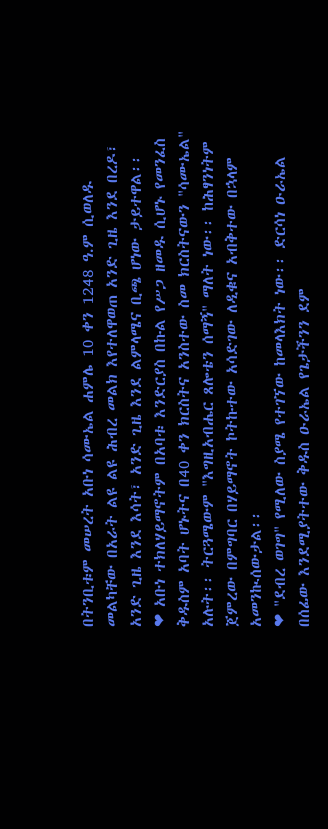በትንቢቱም መሠረት አቡነ ሳሙኤል ሐምሌ 10 ቀን 1248 ዓ.ም ሲወለዱ መልካቸው በአራት ልዩ ልዩ ሕብረ መልክ እየተለዋወጠ አንድ ጊዜ እንደ በረዶ፣ አንድ ጊዜ እንደ እሳት፣ አንድ ጊዜ እንደ ልምላሜና ቢጫ ሆነው ታይተዋል፡፡
❤ አቡነ ተክለሃይማኖትም በአባቱ እንድርያስ በኩል የሥጋ ዘመዱ ሲሆኑ የመንፈስ ቅዱስም አባት ሆኑትና በ40 ቀን ክርስትና አንስተው ስመ ክርስትናውን "ሳሙኤል" አሉት፡፡ ትርጓሜውም "እግዚአብሔር ጸሎቴን ሰማኝ" ማለት ነው፡፡ ከሕፃንነትም ጀምረው በምግባር በሃይማኖት ኮትኩተው አሳድገው ለዲቁና አብቅተው በኋላም አመንኲሰውታል፡፡
❤ "ደብረ ወገግ" የሚለው ስያሜ የተገኘው ከመላእክት ነው፡፡ ድርሳነ ዑራኤል በሰፊው እንደሚያትተው ቅዱስ ዑራኤል የጌታችንን ደም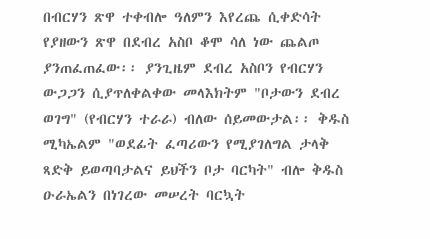በብርሃን ጽዋ ተቀብሎ ዓለምን እየረጨ ሲቀድሳት የያዘውን ጽዋ በደብረ አስቦ ቆሞ ሳለ ነው ጨልጦ ያንጠፈጠፈው፡፡ ያንጊዜም ደብረ አስቦን የብርሃን ውጋጋን ሲያጥለቀልቀው መላእክትም "ቦታውን ደብረ ወገግ" (የብርሃን ተራራ) ብለው ሰይመውታል፡፡ ቅዱስ ሚካኤልም "ወደፊት ፈጣሪውን የሚያገለግል ታላቅ ጻድቅ ይወጣባታልና ይህችን ቦታ ባርካት" ብሎ ቅዱስ ዑራኤልን በነገረው መሠረት ባርኳት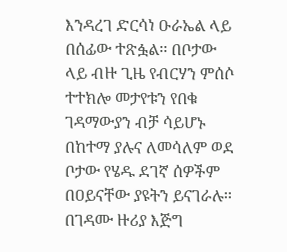እንዳረገ ድርሳነ ዑራኤል ላይ በሰፊው ተጽፏል፡፡ በቦታው ላይ ብዙ ጊዜ የብርሃን ምሰሶ ተተክሎ መታየቱን የበቁ ገዳማውያን ብቻ ሳይሆኑ በከተማ ያሉና ለመሳለም ወደ ቦታው የሄዱ ደገኛ ሰዎችም በዐይናቸው ያዩትን ይናገራሉ፡፡ በገዳሙ ዙሪያ እጅግ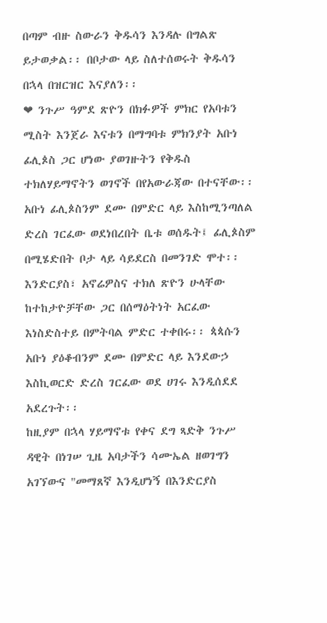በጣም ብዙ ስውራን ቅዱሳን እንዳሉ በግልጽ ይታወቃል፡፡ በቦታው ላይ ስለተሰወሩት ቅዱሳን በኋላ በዝርዝር እናያለን፡፡
❤ ንጉሥ ዓምደ ጽዮን በክፉዎች ምክር የአባቱን ሚስት እንጀራ እናቱን በማግባቱ ምክንያት አቡነ ፊሊጶስ ጋር ሆነው ያወገዙትን የቅዱስ ተክለሃይማኖትን ወገኖች በየአውራጃው በተናቸው፡፡ አቡነ ፊሊጶስንም ደሙ በምድር ላይ እስከሚንጣለል ድረስ ገርፈው ወደነበረበት ቤቱ ወሰዱት፤ ፊሊጶስም በሚሄድበት ቦታ ላይ ሳይደርስ በመንገድ ሞተ፡፡ እንድርያስ፣ አኖሬዎስና ተክለ ጽዮን ሁላቸው ከተከታዮቻቸው ጋር በሰማዕትነት አርፈው እነስድስተይ በምትባል ምድር ተቀበሩ፡፡ ጳጳሱን አቡነ ያዕቆብንም ደሙ በምድር ላይ እንደውኃ እስኪወርድ ድረስ ገርፈው ወደ ሀገሩ እንዲሰደደ አደረጉት፡፡
ከዚያም በኋላ ሃይማኖቱ የቀና ደግ ጻድቅ ንጉሥ ዳዊት በነገሠ ጊዜ አባታችን ሳሙኤል ዘወገግን አገኘውና "መማጸኛ እንዲሆነኝ በእንድርያስ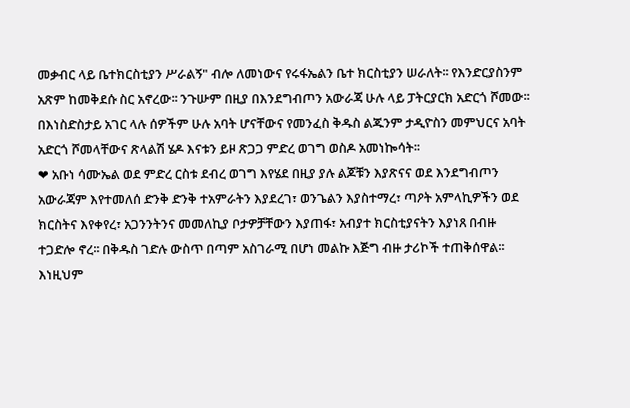መቃብር ላይ ቤተክርስቲያን ሥራልኝ" ብሎ ለመነውና የሩፋኤልን ቤተ ክርስቲያን ሠራለት፡፡ የእንድርያስንም አጽም ከመቅደሱ ስር አኖረው፡፡ ንጉሡም በዚያ በእንደግብጦን አውራጃ ሁሉ ላይ ፓትርያርክ አድርጎ ሾመው፡፡ በእነስድስታይ አገር ላሉ ሰዎችም ሁሉ አባት ሆናቸውና የመንፈስ ቅዱስ ልጁንም ታዲዮስን መምህርና አባት አድርጎ ሾመላቸውና ጽላልሽ ሄዶ እናቱን ይዞ ጽጋጋ ምድረ ወገግ ወስዶ አመነኰሳት፡፡
❤ አቡነ ሳሙኤል ወደ ምድረ ርስቱ ደብረ ወገግ እየሄደ በዚያ ያሉ ልጆቹን እያጽናና ወደ እንደግብጦን አውራጃም እየተመለሰ ድንቅ ድንቅ ተአምራትን እያደረገ፣ ወንጌልን እያስተማረ፣ ጣዖት አምላኪዎችን ወደ ክርስትና እየቀየረ፣ አጋንንትንና መመለኪያ ቦታዎቻቸውን እያጠፋ፣ አብያተ ክርስቲያናትን እያነጸ በብዙ ተጋድሎ ኖረ፡፡ በቅዱስ ገድሉ ውስጥ በጣም አስገራሚ በሆነ መልኩ እጅግ ብዙ ታሪኮች ተጠቅሰዋል፡፡ እነዚህም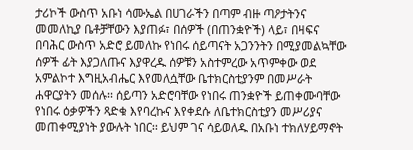ታሪኮች ውስጥ አቡነ ሳሙኤል በሀገራችን በጣም ብዙ ጣዖታትንና መመለኪያ ቤቶቻቸውን እያጠፉ፣ በሰዎች (በጠንቋዮች) ላይ፣ በዛፍና በባሕር ውስጥ አድሮ ይመለኩ የነበሩ ሰይጣናት አጋንንትን በሚያመልኳቸው ሰዎች ፊት እያጋለጡና እያዋረዱ ሰዎቹን አስተምረው አጥምቀው ወደ አምልኮተ እግዚአብሔር እየመለሷቸው ቤተክርስቲያንም በመሥራት ሐዋርያትን መሰሉ፡፡ ሰይጣን አድሮባቸው የነበሩ ጠንቋዮች ይጠቀሙባቸው የነበሩ ዕቃዎችን ጻድቁ እየባረኩና እየቀደሱ ለቤተክርስቲያን መሥሪያና መጠቀሚያነት ያውሉት ነበር፡፡ ይህም ገና ሳይወለዱ በአቡነ ተክለሃይማኖት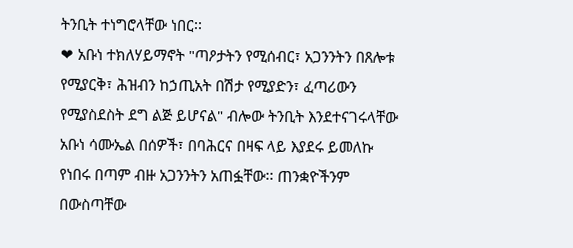ትንቢት ተነግሮላቸው ነበር፡፡
❤ አቡነ ተክለሃይማኖት "ጣዖታትን የሚሰብር፣ አጋንንትን በጸሎቱ የሚያርቅ፣ ሕዝብን ከኃጢአት በሽታ የሚያድን፣ ፈጣሪውን የሚያስደስት ደግ ልጅ ይሆናል" ብሎው ትንቢት እንደተናገሩላቸው አቡነ ሳሙኤል በሰዎች፣ በባሕርና በዛፍ ላይ እያደሩ ይመለኩ የነበሩ በጣም ብዙ አጋንንትን አጠፏቸው፡፡ ጠንቋዮችንም በውስጣቸው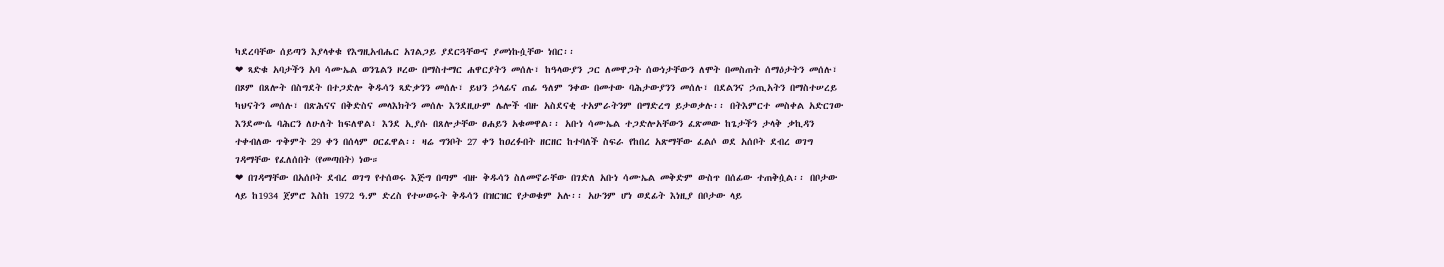ካደረባቸው ሰይጣን እያላቀቁ የእግዚአብሔር አገልጋይ ያደርጓቸውና ያመነኩሷቸው ነበር፡፡
❤ ጻድቁ አባታችን አባ ሳሙኤል ወንጌልን ዞረው በማስተማር ሐዋርያትን መሰሉ፣ ከዓላውያን ጋር ለመዋጋት ሰውነታቸውን ለሞት በመስጠት ሰማዕታትን መሰሉ፣ በጾም በጸሎት በስግደት በተጋድሎ ቅዱሳን ጻድቃንን መሰሉ፣ ይህን ኃላፊና ጠፊ ዓለም ንቀው በመተው ባሕታውያንን መሰሉ፣ በደልንና ኃጢአትን በማስተሠረይ ካህናትን መሰሉ፣ በጽሕናና በቅድስና መላእክትን መሰሉ እንደዚሁም ሌሎች ብዙ አስደናቂ ተአምራትንም በማድረግ ይታወቃሉ፡፡ በትእምርተ መስቀል አድርገው እንደሙሴ ባሕርን ለሁለት ከፍለዋል፣ እንደ ኢያሱ በጸሎታቸው ፀሐይን አቁመዋል፡፡ አቡነ ሳሙኤል ተጋድሎአቸውን ፈጽመው ከጌታችን ታላቅ ቃኪዳን ተቀብለው ጥቅምት 29 ቀን በሰላም ዐርፈዋል፡፡ ዛሬ ግንቦት 27 ቀን ከዐረፉበት ዘርዘር ከተባለች ስፍራ የከበረ አጽማቸው ፈልሶ ወደ አሰቦት ደብረ ወገግ ገዳማቸው የፈለሰበት (የመጣበት) ነው።
❤ በገዳማቸው በአሰቦት ደብረ ወገግ የተሰወሩ እጅግ በጣም ብዙ ቅዱሳን ስለመኖራቸው በገድለ አቡነ ሳሙኤል መቅድም ውስጥ በሰፊው ተጠቅሷል፡፡ በቦታው ላይ ከ1934 ጀምሮ እስከ 1972 ዓ.ም ድረስ የተሠወሩት ቅዱሳን በዝርዝር የታወቁም አሉ፡፡ አሁንም ሆነ ወደፊት እነዚያ በቦታው ላይ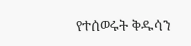የተሰወሩት ቅዱሳን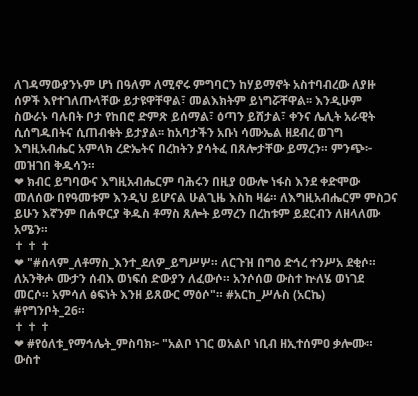ለገዳማውያንኑም ሆነ በዓለም ለሚኖሩ ምግባርን ከሃይማኖት አስተባብረው ለያዙ ሰዎች እየተገለጡላቸው ይታዩዋቸዋል፣ መልእክትም ይነግሯቸዋል፡፡ እንዲሁም ስውራኑ ባሉበት ቦታ የከበሮ ድምጽ ይሰማል፣ ዕጣን ይሸታል፣ ቀንና ሌሊት አራዊት ሲሰግዱበትና ሲጠብቁት ይታያል፡፡ ከአባታችን አቡነ ሳሙኤል ዘደብረ ወገግ እግዚአብሔር አምላክ ረድኤትና በረከትን ያሳትፈ በጸሎታቸው ይማረን። ምንጭ፦ መዝገበ ቅዱሳን።
❤ ክብር ይግባውና እግዚአብሔርም ባሕሩን በዚያ ዐውሎ ነፋስ እንደ ቀድሞው መለሰው በየዓመቱም እንዲህ ይሆናል ሁልጊዜ እስከ ዛሬ። ለእግዚአብሔርም ምስጋና ይሁን እኛንም በሐዋርያ ቅዱስ ቶማስ ጸሎት ይማረን በረከቱም ይደርብን ለዘላለሙ አሜን።
✝ ✝ ✝
❤ "#ሰላም_ለቶማስ_እንተ_ደለዎ_ይግሥሦ። ለርጉዝ በግዕ ድኅረ ተንሥአ ደቂሶ። ለአንቅሖ ሙታን ሰብእ ወነፍሰ ድውያን ለፈውሶ። አንሶሰወ ውስተ ኵለሄ ወነገደ መርሶ። አምሳለ ፅፍነት እንዘ ይጸውር ማዕሶ"። #አርከ_ሥሉስ (አርኬ) #የግንቦት_26።
✝ ✝ ✝
❤ #የዕለቱ_የማኅሌት_ምስባክ፦ "አልቦ ነገር ወአልቦ ነቢብ ዘኢተሰምዐ ቃሎሙ። ውስተ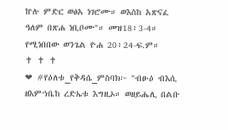ኵሉ ምድር ወፅአ ነገሮሙ። ወእስከ አጽናፈ ዓለም በጽሐ ነቢቦሙ"። መዝ18፥3-4። የሚነበበው ወንጌል ዮሐ 20፥24-ፍ.ም።
✝ ✝ ✝
❤ #የዕለቱ_የቅዳሴ_ምስባክ፦ "ብፁዕ ብእሲ ዘእምኀቤከ ረድኤቱ እግዚኦ። ወዘይሔሊ በልቡ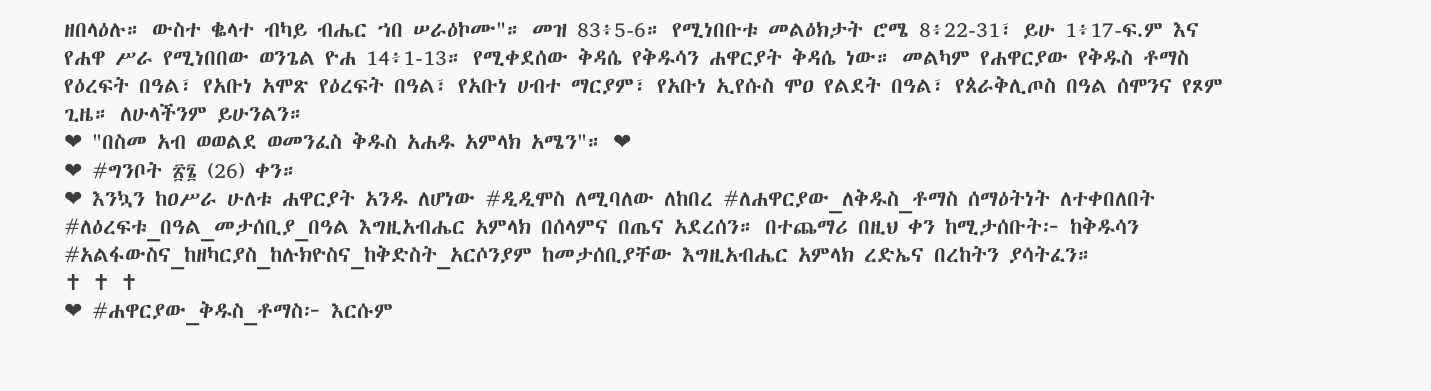ዘበላዕሉ። ውስተ ቈላተ ብካይ ብሔር ኀበ ሠራዕኮሙ"። መዝ 83፥5-6። የሚነበቡቱ መልዕክታት ሮሜ 8፥22-31፣ ይሁ 1፥17-ፍ.ም እና የሐዋ ሥራ የሚነበበው ወንጌል ዮሐ 14፥1-13። የሚቀደሰው ቅዳሴ የቅዱሳን ሐዋርያት ቅዳሴ ነው። መልካም የሐዋርያው የቅዱስ ቶማስ የዕረፍት በዓል፣ የአቡነ አሞጽ የዕረፍት በዓል፣ የአቡነ ሀብተ ማርያም፣ የአቡነ ኢየሱስ ሞዐ የልደት በዓል፣ የጰራቅሊጦስ በዓል ሰሞንና የጾም ጊዜ። ለሁላችንም ይሁንልን።
❤ "በስመ አብ ወወልደ ወመንፈስ ቅዱስ አሐዱ አምላክ አሜን"። ❤
❤ #ግንቦት ፳፮ (26) ቀን።
❤ እንኳን ከዐሥራ ሁለቱ ሐዋርያት አንዱ ለሆነው #ዲዲሞስ ለሚባለው ለከበረ #ለሐዋርያው_ለቅዱስ_ቶማስ ሰማዕትነት ለተቀበለበት #ለዕረፍቱ_በዓል_መታሰቢያ_በዓል እግዚአብሔር አምላክ በሰላምና በጤና አደረሰን። በተጨማሪ በዚህ ቀን ከሚታሰቡት፦ ከቅዱሳን #አልፋውስና_ከዘካርያስ_ከሉክዮስና_ከቅድስት_አርሶንያም ከመታሰቢያቸው እግዚአብሔር አምላክ ረድኤና በረከትን ያሳትፈን።
✝ ✝ ✝
❤ #ሐዋርያው_ቅዱስ_ቶማስ፦ እርሱም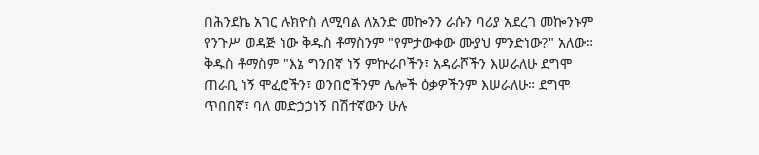በሕንደኬ አገር ሉክዮስ ለሚባል ለአንድ መኰንን ራሱን ባሪያ አደረገ መኰንኑም የንጉሥ ወዳጅ ነው ቅዱስ ቶማስንም "የምታውቀው ሙያህ ምንድነው?" አለው። ቅዱስ ቶማስም "እኔ ግንበኛ ነኝ ምኵራቦችን፣ አዳራሾችን እሠራለሁ ደግሞ ጠራቢ ነኝ ሞፈሮችን፣ ወንበሮችንም ሌሎች ዕቃዎችንም እሠራለሁ። ደግሞ ጥበበኛ፣ ባለ መድኃኃነኝ በሽተኛውን ሁሉ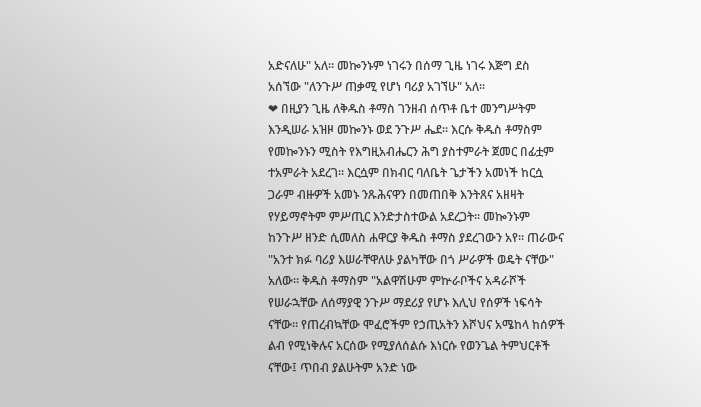አድናለሁ" አለ። መኰንኑም ነገሩን በሰማ ጊዜ ነገሩ እጅግ ደስ አሰኘው "ለንጉሥ ጠቃሚ የሆነ ባሪያ አገኘሁ" አለ።
❤ በዚያን ጊዜ ለቅዱስ ቶማስ ገንዘብ ሰጥቶ ቤተ መንግሥትም እንዲሠራ አዝዞ መኰንኑ ወደ ንጉሥ ሔደ። እርሱ ቅዱስ ቶማስም የመኰንኑን ሚስት የእግዚአብሔርን ሕግ ያስተምራት ጀመር በፊቷም ተአምራት አደረገ። እርሷም በክብር ባለቤት ጌታችን አመነች ከርሷ ጋራም ብዙዎች አመኑ ንጹሕናዋን በመጠበቅ እንትጸና አዘዛት የሃይማኖትም ምሥጢር እንድታስተውል አደረጋት። መኰንኑም ከንጉሥ ዘንድ ሲመለስ ሐዋርያ ቅዱስ ቶማስ ያደረገውን አየ። ጠራውና "አንተ ክፉ ባሪያ እሠራቸዋለሁ ያልካቸው በጎ ሥራዎች ወዴት ናቸው" አለው። ቅዱስ ቶማስም "አልዋሽሁም ምኵራቦችና አዳራሾች የሠራኋቸው ለሰማያዊ ንጉሥ ማደሪያ የሆኑ እሊህ የሰዎች ነፍሳት ናቸው። የጠረብኳቸው ሞፈሮችም የኃጢአትን እሾህና አሜከላ ከሰዎች ልብ የሚነቅሉና አርሰው የሚያለሰልሱ እነርሱ የወንጌል ትምህርቶች ናቸው፤ ጥበብ ያልሁትም አንድ ነው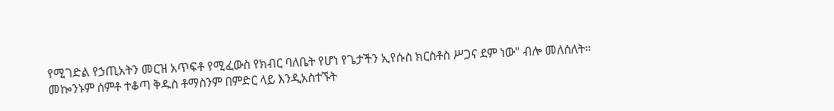የሚገድል የኃጢአትን መርዝ አጥፍቶ የሚፈውስ የክብር ባለቤት የሆነ የጌታችን ኢየሱስ ክርስቶስ ሥጋና ደም ነው" ብሎ መለሰለት። መኰንኑም ሰምቶ ተቆጣ ቅዱስ ቶማስንም በምድር ላይ እንዲአስተኙት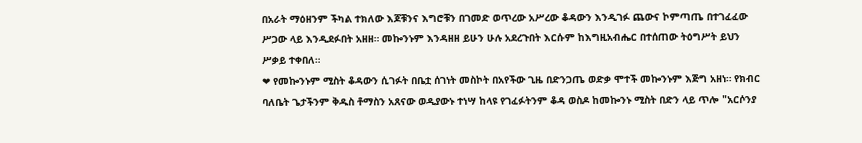በአራት ማዕዘንም ችካል ተክለው እጆቹንና እግሮቹን በገመድ ወጥረው አሥረው ቆዳውን እንዲገፉ ጨውና ኮምጣጤ በተገፈፈው ሥጋው ላይ እንዲደፉበት አዘዘ። መኰንኑም እንዳዘዘ ይሁን ሁሉ አደረጉበት እርሱም ከእግዚአብሔር በተሰጠው ትዕግሥት ይህን ሥቃይ ተቀበለ።
❤ የመኰንኑም ሚስት ቆዳውን ሲገፉት በቤቷ ሰገነት መስኮት በአየችው ጊዜ በድንጋጤ ወድቃ ሞተች መኰንኑም እጅግ አዘነ። የክብር ባለቤት ጌታችንም ቅዱስ ቶማስን አጸናው ወዲያውኑ ተነሣ ከላዩ የገፈፉትንም ቆዳ ወስዶ ከመኰንኑ ሚስት በድን ላይ ጥሎ "አርሶንያ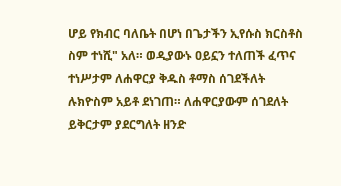ሆይ የክብር ባለቤት በሆነ በጌታችን ኢየሱስ ክርስቶስ ስም ተነሺ" አለ። ወዲያውኑ ዐይኗን ተለጠች ፈጥና ተነሥታም ለሐዋርያ ቅዱስ ቶማስ ሰገደችለት ሉክዮስም አይቶ ደነገጠ። ለሐዋርያውም ሰገደለት ይቅርታም ያደርግለት ዘንድ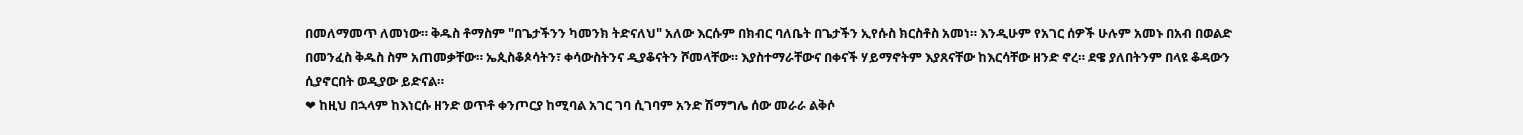በመለማመጥ ለመነው። ቅዱስ ቶማስም "በጌታችንን ካመንክ ትድናለህ" አለው እርሱም በክብር ባለቤት በጌታችን ኢየሱስ ክርስቶስ አመነ። እንዲሁም የአገር ሰዎች ሁሉም አመኑ በአብ በወልድ በመንፈስ ቅዱስ ስም አጠመቃቸው። ኤጲስቆጶሳትን፣ ቀሳውስትንና ዲያቆናትን ሾመላቸው። እያስተማራቸውና በቀናች ሃይማኖትም እያጸናቸው ከእርሳቸው ዘንድ ኖረ። ደዌ ያለበትንም በላዩ ቆዳውን ሲያኖርበት ወዲያው ይድናል።
❤ ከዚህ በኋላም ከእነርሱ ዘንድ ወጥቶ ቀንጦርያ ከሚባል አገር ገባ ሲገባም አንድ ሽማግሌ ሰው መራራ ልቅሶ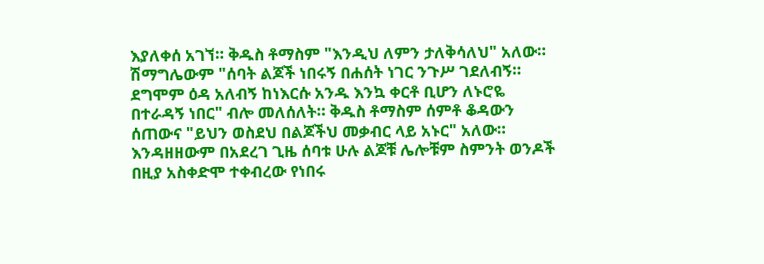እያለቀሰ አገኘ። ቅዱስ ቶማስም "እንዲህ ለምን ታለቅሳለህ" አለው። ሽማግሌውም "ሰባት ልጆች ነበሩኝ በሐሰት ነገር ንጉሥ ገደለብኝ። ደግሞም ዕዳ አለብኝ ከነእርሱ አንዱ እንኳ ቀርቶ ቢሆን ለኑሮዬ በተራዳኝ ነበር" ብሎ መለሰለት። ቅዱስ ቶማስም ሰምቶ ቆዳውን ሰጠውና "ይህን ወስደህ በልጆችህ መቃብር ላይ አኑር" አለው። እንዳዘዘውም በአደረገ ጊዜ ሰባቱ ሁሉ ልጆቹ ሌሎቹም ስምንት ወንዶች በዚያ አስቀድሞ ተቀብረው የነበሩ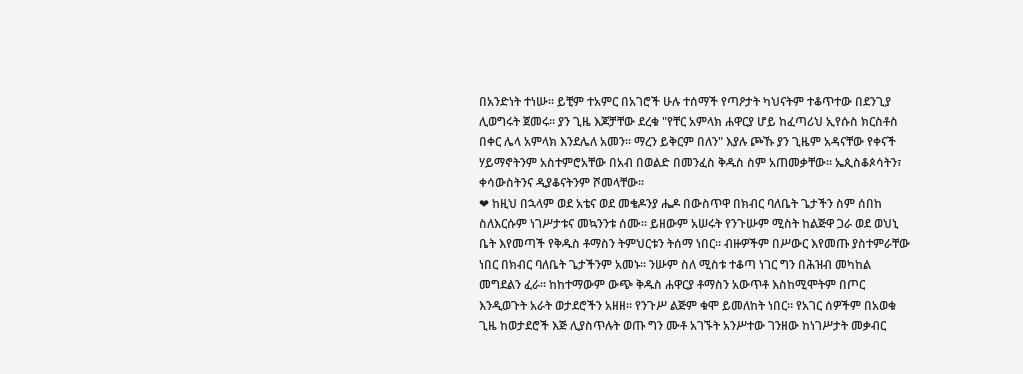በአንድነት ተነሡ። ይቺም ተአምር በአገሮች ሁሉ ተሰማች የጣዖታት ካህናትም ተቆጥተው በደንጊያ ሊወግሩት ጀመሩ። ያን ጊዜ እጆቻቸው ደረቁ "የቸር አምላክ ሐዋርያ ሆይ ከፈጣሪህ ኢየሱስ ክርስቶስ በቀር ሌላ አምላክ እንደሌለ አመን። ማረን ይቅርም በለን" እያሉ ጮኹ ያን ጊዜም አዳናቸው የቀናች ሃይማኖትንም አስተምሮአቸው በአብ በወልድ በመንፈስ ቅዱስ ስም አጠመቃቸው። ኤጲስቆጶሳትን፣ ቀሳውስትንና ዲያቆናትንም ሾመላቸው።
❤ ከዚህ በኋላም ወደ አቴና ወደ መቄዶንያ ሔዶ በውስጥዋ በክብር ባለቤት ጌታችን ስም ሰበከ ስለእርሱም ነገሥታቱና መኳንንቱ ሰሙ። ይዘውም አሠሩት የንጉሡም ሚስት ከልጅዋ ጋራ ወደ ወህኒ ቤት እየመጣች የቅዱስ ቶማስን ትምህርቱን ትሰማ ነበር። ብዙዎችም በሥውር እየመጡ ያስተምራቸው ነበር በክብር ባለቤት ጌታችንም አመኑ። ንሡም ስለ ሚስቱ ተቆጣ ነገር ግን በሕዝብ መካከል መግደልን ፈራ። ከከተማውም ውጭ ቅዱስ ሐዋርያ ቶማስን አውጥቶ እስከሚሞትም በጦር እንዲወጉት አራት ወታደሮችን አዘዘ። የንጉሥ ልጅም ቁሞ ይመለከት ነበር። የአገር ሰዎችም በአወቁ ጊዜ ከወታደሮች እጅ ሊያስጥሉት ወጡ ግን ሙቶ አገኙት አንሥተው ገንዘው ከነገሥታት መቃብር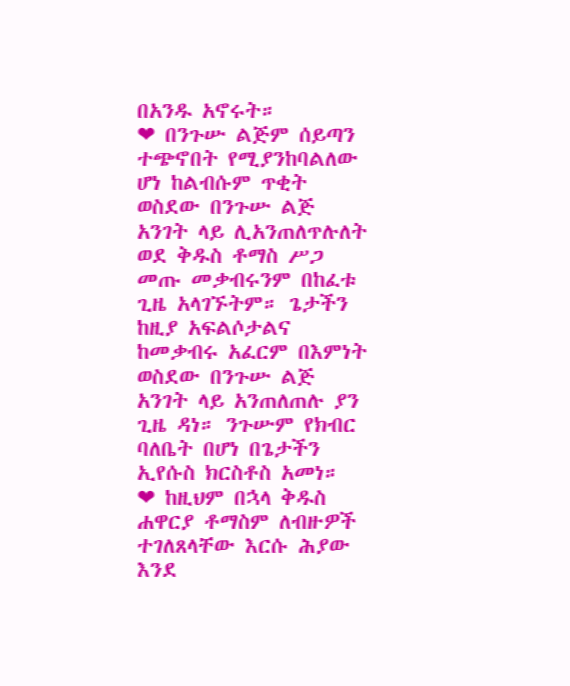በአንዱ አኖሩት።
❤ በንጉሡ ልጅም ሰይጣን ተጭኖበት የሚያንከባልለው ሆነ ከልብሱም ጥቂት ወስደው በንጉሡ ልጅ አንገት ላይ ሊአንጠለጥሉለት ወደ ቅዱስ ቶማስ ሥጋ መጡ መቃብሩንም በከፈቱ ጊዜ አላገኙትም። ጌታችን ከዚያ አፍልሶታልና ከመቃብሩ አፈርም በእምነት ወስደው በንጉሡ ልጅ አንገት ላይ አንጠለጠሉ ያን ጊዜ ዳነ። ንጉሡም የክብር ባለቤት በሆነ በጌታችን ኢየሱስ ክርስቶስ አመነ።
❤ ከዚህም በኋላ ቅዱስ ሐዋርያ ቶማስም ለብዙዎች ተገለጸላቸው እርሱ ሕያው እንደ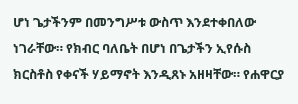ሆነ ጌታችንም በመንግሥቱ ውስጥ እንደተቀበለው ነገራቸው። የክብር ባለቤት በሆነ በጌታችን ኢየሱስ ክርስቶስ የቀናች ሃይማኖት እንዲጸኑ አዘዛቸው። የሐዋርያ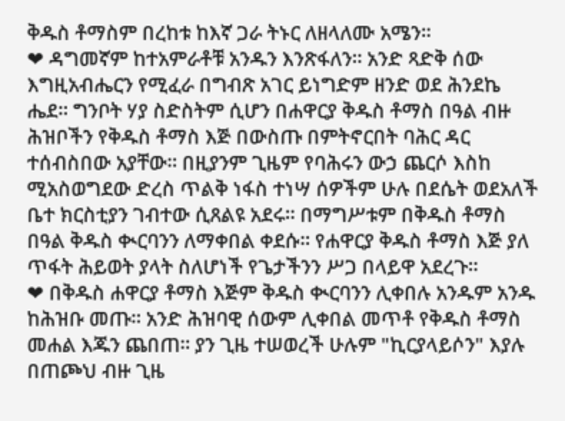ቅዱስ ቶማስም በረከቱ ከእኛ ጋራ ትኑር ለዘላለሙ አሜን።
❤ ዳግመኛም ከተአምራቶቹ አንዱን እንጽፋለን። አንድ ጻድቅ ሰው እግዚአብሔርን የሚፈራ በግብጽ አገር ይነግድም ዘንድ ወደ ሕንደኬ ሔደ። ግንቦት ሃያ ስድስትም ሲሆን በሐዋርያ ቅዱስ ቶማስ በዓል ብዙ ሕዝቦችን የቅዱስ ቶማስ እጅ በውስጡ በምትኖርበት ባሕር ዳር ተሰብስበው አያቸው። በዚያንም ጊዜም የባሕሩን ውኃ ጨርሶ እስከ ሚአስወግደው ድረስ ጥልቅ ነፋስ ተነሣ ሰዎችም ሁሉ በደሴት ወደአለች ቤተ ክርስቲያን ገብተው ሲጸልዩ አደሩ። በማግሥቱም በቅዱስ ቶማስ በዓል ቅዱስ ቊርባንን ለማቀበል ቀደሱ። የሐዋርያ ቅዱስ ቶማስ እጅ ያለ ጥፋት ሕይወት ያላት ስለሆነች የጌታችንን ሥጋ በላይዋ አደረጉ።
❤ በቅዱስ ሐዋርያ ቶማስ እጅም ቅዱስ ቊርባንን ሊቀበሉ አንዱም አንዱ ከሕዝቡ መጡ። አንድ ሕዝባዊ ሰውም ሊቀበል መጥቶ የቅዱስ ቶማስ መሐል እጁን ጨበጠ። ያን ጊዜ ተሠወረች ሁሉም "ኪርያላይሶን" እያሉ በጠጮህ ብዙ ጊዜ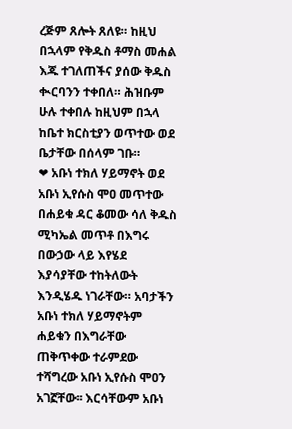ረጅም ጸሎት ጸለዩ። ከዚህ በኋላም የቅዱስ ቶማስ መሐል እጁ ተገለጠችና ያሰው ቅዱስ ቊርባንን ተቀበለ። ሕዝቡም ሁሉ ተቀበሉ ከዚህም በኋላ ከቤተ ክርስቲያን ወጥተው ወደ ቤታቸው በሰላም ገቡ።
❤ አቡነ ተክለ ሃይማኖት ወደ አቡነ ኢየሱስ ሞዐ መጥተው በሐይቁ ዳር ቆመው ሳለ ቅዱስ ሚካኤል መጥቶ በእግሩ በውኃው ላይ እየሄደ እያሳያቸው ተከትለውት እንዲሄዱ ነገራቸው። አባታችን አቡነ ተክለ ሃይማኖትም ሐይቁን በእግራቸው ጠቅጥቀው ተራምደው ተሻግረው አቡነ ኢየሱስ ሞዐን አገኟቸው፡፡ እርሳቸውም አቡነ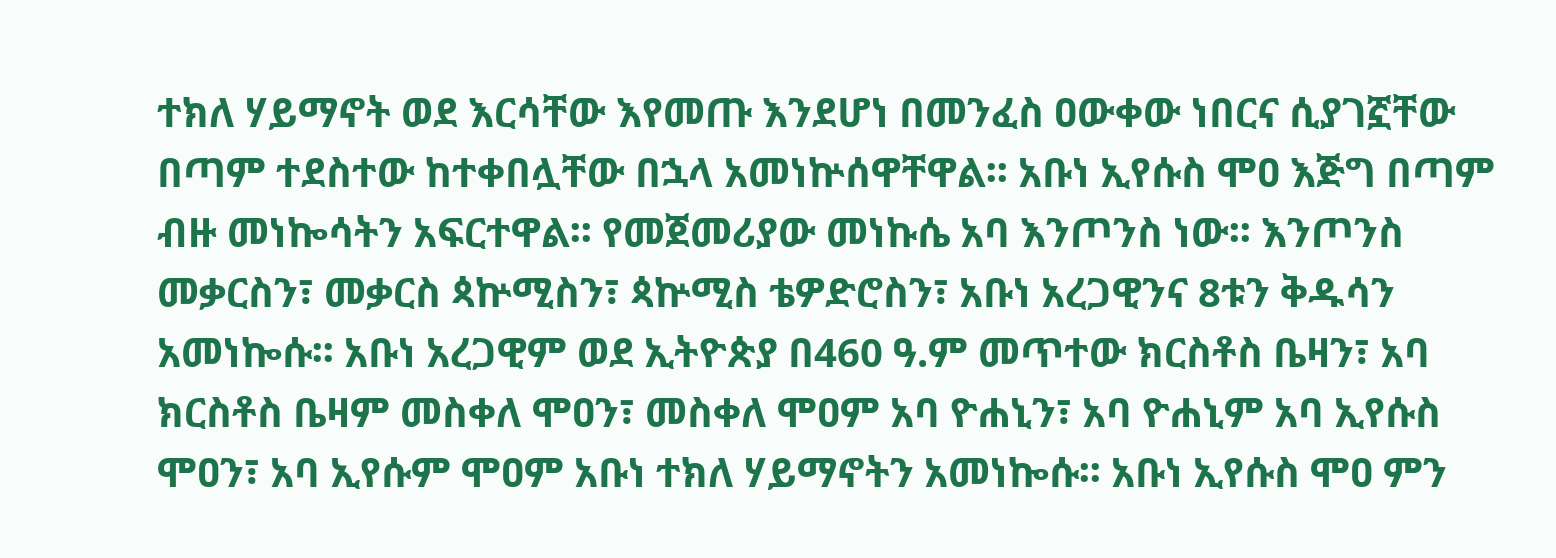ተክለ ሃይማኖት ወደ እርሳቸው እየመጡ እንደሆነ በመንፈስ ዐውቀው ነበርና ሲያገኟቸው በጣም ተደስተው ከተቀበሏቸው በኋላ አመነኵሰዋቸዋል፡፡ አቡነ ኢየሱስ ሞዐ እጅግ በጣም ብዙ መነኰሳትን አፍርተዋል፡፡ የመጀመሪያው መነኩሴ አባ እንጦንስ ነው፡፡ እንጦንስ መቃርስን፣ መቃርስ ጳኵሚስን፣ ጳኵሚስ ቴዎድሮስን፣ አቡነ አረጋዊንና 8ቱን ቅዱሳን አመነኰሱ፡፡ አቡነ አረጋዊም ወደ ኢትዮጵያ በ460 ዓ.ም መጥተው ክርስቶስ ቤዛን፣ አባ ክርስቶስ ቤዛም መስቀለ ሞዐን፣ መስቀለ ሞዐም አባ ዮሐኒን፣ አባ ዮሐኒም አባ ኢየሱስ ሞዐን፣ አባ ኢየሱም ሞዐም አቡነ ተክለ ሃይማኖትን አመነኰሱ፡፡ አቡነ ኢየሱስ ሞዐ ምን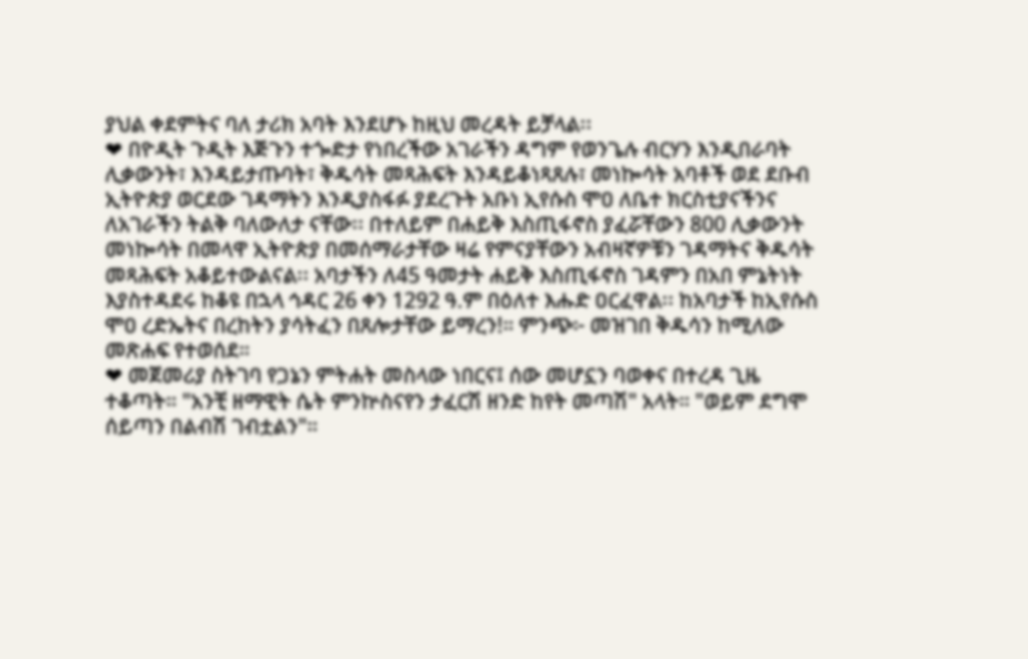ያህል ቀደምትና ባለ ታሪክ አባት እንደሆኑ ከዚህ መረዳት ይቻላል፡፡
❤ በዮዲት ጉዲት እጅጉን ተጐድታ የነበረችው አገራችን ዳግም የወንጌሉ ብርሃን እንዲበራባት ሊቃውንት፣ እንዳይታጡባት፣ ቅዱሳት መጻሕፍት እንዳይቆነጻጸሉ፣ መነኰሳት አባቶች ወደ ደቡብ ኢትዮጵያ ወርደው ገዳማትን እንዲያስፋፉ ያደረጉት አቡነ ኢየሱስ ሞዐ ለቤተ ክርስቲያናችንና ለአገራችን ትልቅ ባለውለታ ናቸው፡፡ በተለይም በሐይቅ እስጢፋኖስ ያፈሯቸውን 800 ሊቃውንት መነኰሳት በመላዋ ኢትዮጵያ በመሰማራታቸው ዛሬ የምናያቸውን አብዛኛዎቹን ገዳማትና ቅዱሳት መጻሕፍት አቆይተውልናል፡፡ አባታችን ለ45 ዓመታት ሐይቅ እስጢፋኖስ ገዳምን በአበ ምኔትነት እያስተዳደሩ ከቆዩ በኋላ ኅዳር 26 ቀን 1292 ዓ.ም በዕለተ እሑድ ዐርፈዋል፡፡ ከአባታች ከኢየሱስ ሞዐ ረድኤትና በረከትን ያሳትፈን በጸሎታቸው ይማረን!። ምንጭ፦ መዝገበ ቅዱሳን ከሚለው መጽሐፍ የተወሰደ።
❤ መጀመሪያ ስትገባ የጋኔን ምትሐት መስላው ነበርና፤ ሰው መሆኗን ባወቀና በተረዳ ጊዜ ተቆጣት። "አንቺ ዘማዊት ሴት ምንኵስናየን ታፈርሽ ዘንድ ከየት መጣሽ" አላት። "ወይም ደግሞ ሰይጣን በልብሽ ገብቷልን"።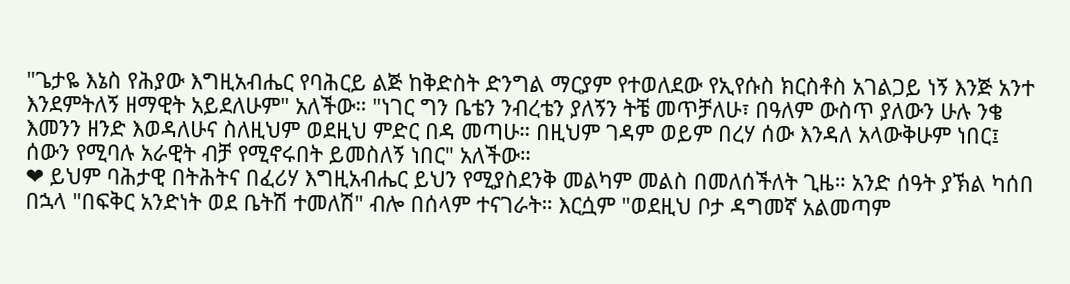"ጌታዬ እኔስ የሕያው እግዚአብሔር የባሕርይ ልጅ ከቅድስት ድንግል ማርያም የተወለደው የኢየሱስ ክርስቶስ አገልጋይ ነኝ እንጅ አንተ እንደምትለኝ ዘማዊት አይደለሁም" አለችው። "ነገር ግን ቤቴን ንብረቴን ያለኝን ትቼ መጥቻለሁ፣ በዓለም ውስጥ ያለውን ሁሉ ንቄ እመንን ዘንድ እወዳለሁና ስለዚህም ወደዚህ ምድር በዳ መጣሁ። በዚህም ገዳም ወይም በረሃ ሰው እንዳለ አላውቅሁም ነበር፤ ሰውን የሚባሉ አራዊት ብቻ የሚኖሩበት ይመስለኝ ነበር" አለችው።
❤ ይህም ባሕታዊ በትሕትና በፈሪሃ እግዚአብሔር ይህን የሚያስደንቅ መልካም መልስ በመለሰችለት ጊዜ። አንድ ሰዓት ያኽል ካሰበ በኋላ "በፍቅር አንድነት ወደ ቤትሽ ተመለሽ" ብሎ በሰላም ተናገራት። እርሷም "ወደዚህ ቦታ ዳግመኛ አልመጣም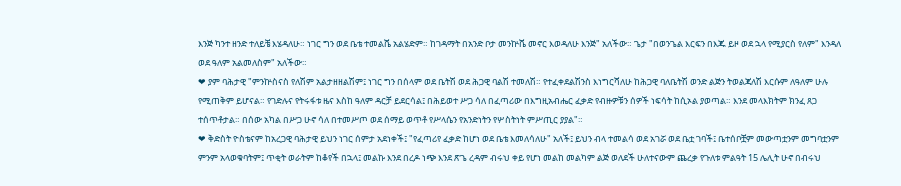እንጅ ካንተ ዘንድ ተለይቼ እሄዳለሁ። ነገር ግን ወደ ቤቴ ተመልሼ አልሄድም። ከገዳማት በአንድ ቦታ መንኵሼ መኖር እወዳለሁ እንጅ" አለችው። ጌታ "በወንጌል እርፍን በእጁ ይዞ ወደ ኋላ የሚያርስ የለም" እንዳለ ወደ ዓለም አልመለስም" አለችው።
❤ ያም ባሕታዊ "ምንኵስናስ የለሽም አልታዘዘልሽም፤ ነገር ግን በሰላም ወደ ቤትሽ ወደ ሕጋዊ ባልሽ ተመለሽ። የተፈቀደልሽንስ እነግርሻለሁ ከሕጋዊ ባለቤትሽ ወንድ ልጅን ትወልጃለሽ እርሱም ለዓለም ሁሉ የሚጠቅም ይሆናል። የገድሉና የትሩፋቱ ዜና እስከ ዓለም ዳርቻ ይደርሳል፤ በሕይወተ ሥጋ ሳለ በፈጣሪው በእግዚአብሔር ፈቃድ የብዙዎቹን ሰዎች ነፍሳት ከሲኦል ያወጣል። እንደ መላእክትም ክንፈ ጸጋ ተሰጥቶታል። በሰው አካል በሥጋ ሁኖ ሳለ በተመሥጦ ወደ ሰማይ ወጥቶ የሥላሴን የአንድነትን የሦስትነት ምሥጢር ያያል"።
❤ ቅድስት ዮስቴናም ከአረጋዊ ባሕታዊ ይህን ነገር ሰምታ አደነቀች፤ "የፈጣሪየ ፈቃድ ከሆነ ወደ ቤቴ እመለሳለሁ" አለች፤ ይህን ብላ ተመልሳ ወደ አገሯ ወደ ቤቷ ገባች፤ ቤተሰቦቿም መውጣቷንም መግባቷንም ምንም አላወቁባትም፤ ጥቂት ወራትም ከቆየች በኋላ፤ መልኩ እንደ በረዶ ነጭ እንደ ጽጌ ረዳም ብሩህ ቀይ የሆነ መልከ መልካም ልጅ ወለደች ሁለተናውም ጨረቃ የጉለቱ ምልዓት 15 ሌሊት ሁኖ በብሩህ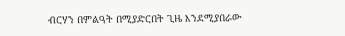ብርሃን በምልዓት በሚያድርበት ጊዜ እንደሚያበራው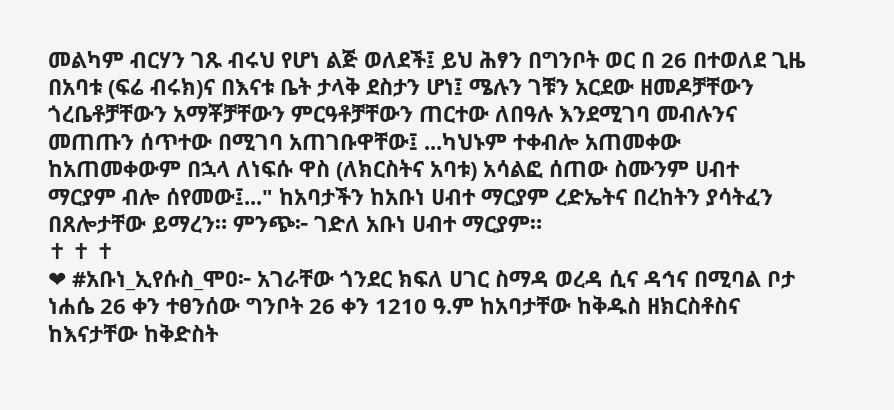መልካም ብርሃን ገጹ ብሩህ የሆነ ልጅ ወለደች፤ ይህ ሕፃን በግንቦት ወር በ 26 በተወለደ ጊዜ በአባቱ (ፍሬ ብሩክ)ና በእናቱ ቤት ታላቅ ደስታን ሆነ፤ ሜሉን ገቹን አርደው ዘመዶቻቸውን ጎረቤቶቻቸውን አማቾቻቸውን ምርዓቶቻቸውን ጠርተው ለበዓሉ እንደሚገባ መብሉንና መጠጡን ሰጥተው በሚገባ አጠገቡዋቸው፤ ...ካህኑም ተቀብሎ አጠመቀው ከአጠመቀውም በኋላ ለነፍሱ ዋስ (ለክርስትና አባቱ) አሳልፎ ሰጠው ስሙንም ሀብተ ማርያም ብሎ ሰየመው፤..." ከአባታችን ከአቡነ ሀብተ ማርያም ረድኤትና በረከትን ያሳትፈን በጸሎታቸው ይማረን። ምንጭ፦ ገድለ አቡነ ሀብተ ማርያም።
✝ ✝ ✝
❤ #አቡነ_ኢየሱስ_ሞዐ፦ አገራቸው ጎንደር ክፍለ ሀገር ስማዳ ወረዳ ሲና ዳኅና በሚባል ቦታ ነሐሴ 26 ቀን ተፀንሰው ግንቦት 26 ቀን 1210 ዓ.ም ከአባታቸው ከቅዱስ ዘክርስቶስና ከእናታቸው ከቅድስት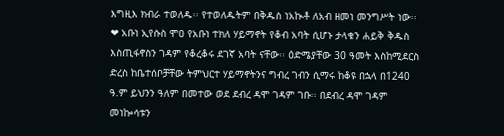እግዚእ ክብራ ተወለዱ፡፡ የተወለዱትም በቅዱስ ነአኲቶ ለአብ ዘመነ መንግሥት ነው፡፡
❤ አቡነ ኢየሱስ ሞዐ የአቡነ ተክለ ሃይማኖት የቆብ አባት ሲሆኑ ታላቁን ሐይቅ ቅዱስ እስጢፋኖስን ገዳም የቆረቆሩ ደገኛ አባት ናቸው፡፡ ዕድሜያቸው 30 ዓመት እስከሚደርስ ድረስ ከቤተሰቦቻቸው ትምህርተ ሃይማኖትንና ግብረ ገብን ሲማሩ ከቆዩ በኋላ በ1240 ዓ.ም ይህንን ዓለም በመተው ወደ ደብረ ዳሞ ገዳም ገቡ፡፡ በደብረ ዳሞ ገዳም መነኰሳቱን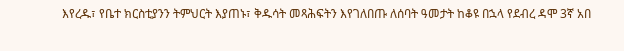እየረዱ፣ የቤተ ክርስቲያንን ትምህርት እያጠኑ፣ ቅዱሳት መጻሕፍትን እየገለበጡ ለሰባት ዓመታት ከቆዩ በኋላ የደብረ ዳሞ 3ኛ አበ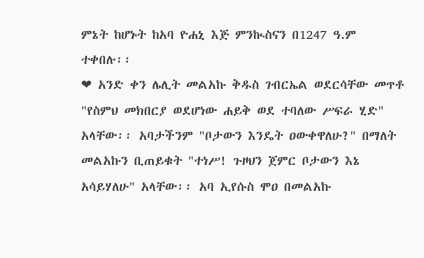ምኔት ከሆኑት ከአባ ዮሐኒ እጅ ምንኲስናን በ1247 ዓ.ም ተቀበሉ፡፡
❤ አንድ ቀን ሌሊት መልአኩ ቅዱስ ገብርኤል ወደርሳቸው መጥቶ "የስምህ መክበርያ ወደሆነው ሐይቅ ወደ ተባለው ሥፍራ ሂድ" አላቸው፡፡ አባታችንም "ቦታውን እንዴት ዐውቀዋለሁ?" በማለት መልአኩን ቢጠይቁት "ተነሥ! ጉዞህን ጀምር ቦታውን እኔ አሳይሃለሁ" አላቸው፡፡ አባ ኢየሱስ ሞዐ በመልአኩ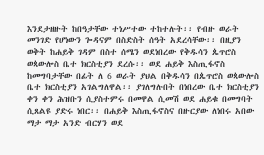እንደታዘዙት ከበዓታቸው ተነሥተው ተከተሉት፡፡ የብዙ ወራት መንገድ የሆነውን ጐዳናም በስድስት ሰዓት አደረሳቸው፡፡ በዚያን ወቅት ከሐይቅ ገዳም በስተ ሰሜን ወደነበረው የቅዱሳን ጴጥሮስ ወጳውሎስ ቤተ ክርስቲያን ደረሱ፡፡ ወደ ሐይቅ እስጢፋኖስ ከመግባታቸው በፊት ለ 6 ወራት ያህል በቅዱሳን በጴጥሮስ ወጳውሎስ ቤተ ክርስቲያን አገልግለዋል፡፡ ያገለግሉበት በነበረው ቤተ ክርስቲያን ቀን ቀን ሕዝቡን ሲያስተምሩ በመዋል ሲመሽ ወደ ሐይቁ በመግባት ሲጸልዩ ያድሩ ነበር፡፡ በሐይቅ እስጢፋኖስና በዙርያው ለነበሩ አበው ማታ ማታ አንድ ብርሃን ወደ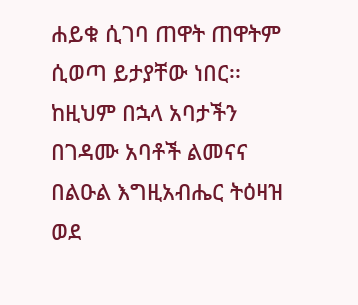ሐይቁ ሲገባ ጠዋት ጠዋትም ሲወጣ ይታያቸው ነበር፡፡ ከዚህም በኋላ አባታችን በገዳሙ አባቶች ልመናና በልዑል እግዚአብሔር ትዕዛዝ ወደ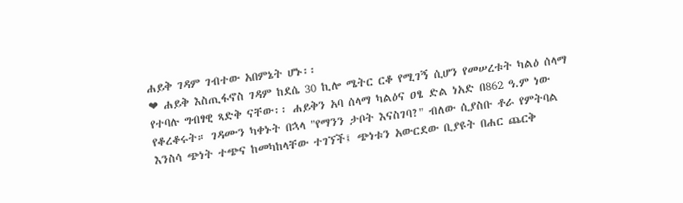ሐይቅ ገዳም ገብተው አበምኔት ሆኑ፡፡
❤ ሐይቅ እስጢፋኖስ ገዳም ከደሴ 30 ኪሎ ሜትር ርቆ የሚገኝ ሲሆን የመሠረቱት ካልዕ ሰላማ የተባሉ ግብፃዊ ጻድቅ ናቸው፡፡ ሐይቅን አባ ሰላማ ካልዕና ዐፄ ድል ነአድ በ862 ዓ.ም ነው የቆረቆሩት። ገዳሙን ካቀኑት በኋላ "የማንን ታቦት እናስገባ?" ብለው ሲያስቡ ቶራ የምትባል እንስሳ ጭነት ተጭና ከመካከላቸው ተገኘች፤ ጭነቱን አውርደው ቢያዩት በሐር ጨርቅ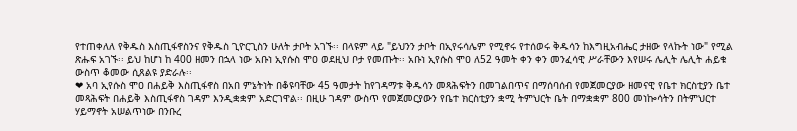የተጠቀለለ የቅዱስ እስጢፋኖስንና የቅዱስ ጊዮርጊስን ሁለት ታቦት አገኙ፡፡ በላዩም ላይ "ይህንን ታቦት በኢየሩሳሌም የሚኖሩ የተሰወሩ ቅዱሳን ከእግዚአብሔር ታዘው የላኩት ነው" የሚል ጽሑፍ አገኙ፡፡ ይህ ከሆነ ከ 400 ዘመን በኋላ ነው አቡነ ኢየሱስ ሞዐ ወደዚህ ቦታ የመጡት፡፡ አቡነ ኢየሱስ ሞዐ ለ52 ዓመት ቀን ቀን መንፈሳዊ ሥራቸውን እየሠሩ ሌሊት ሌሊት ሐይቁ ውስጥ ቆመው ሲጸልዩ ያድራሉ፡፡
❤ አባ ኢየሱስ ሞዐ በሐይቅ እስጢፋኖስ በአበ ምኔትነት በቆዩባቸው 45 ዓመታት ከየገዳማቱ ቅዱሳን መጻሕፍትን በመገልበጥና በማሰባሰብ የመጀመርያው ዘመናዊ የቤተ ክርስቲያን ቤተ መጻሕፍት በሐይቅ እስጢፋኖስ ገዳም እንዲቋቋም አድርገዋል፡፡ በዚሁ ገዳም ውስጥ የመጀመርያውን የቤተ ክርስቲያን ቋሚ ትምህርት ቤት በማቋቋም 800 መነኰሳትን በትምህርተ ሃይማኖት አሠልጥነው በንቡረ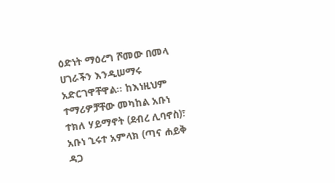ዕድነት ማዕረግ ሾመው በመላ ሀገራችን እንዲሠማሩ አድርገዋቸዋል፡፡ ከእነዚህም ተማሪዎቻቸው መካከል አቡነ ተክለ ሃይማኖት (ደብረ ሊባኖስ)፣ አቡነ ኂሩተ አምላክ (ጣና ሐይቅ ዳጋ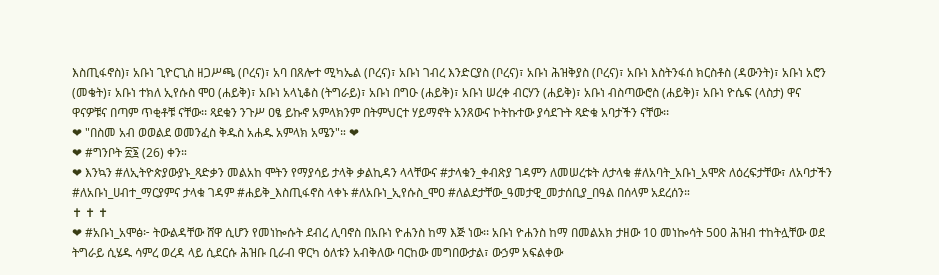እስጢፋኖስ)፣ አቡነ ጊዮርጊስ ዘጋሥጫ (ቦረና)፣ አባ በጸሎተ ሚካኤል (ቦረና)፣ አቡነ ገብረ እንድርያስ (ቦረና)፣ አቡነ ሕዝቅያስ (ቦረና)፣ አቡነ እስትንፋሰ ክርስቶስ (ዳውንት)፣ አቡነ አሮን (መቄት)፣ አቡነ ተክለ ኢየሱስ ሞዐ (ሐይቅ)፣ አቡነ አላኒቆስ (ትግራይ)፣ አቡነ በግዑ (ሐይቅ)፣ አቡነ ሠረቀ ብርሃን (ሐይቅ)፣ አቡነ ብስጣውሮስ (ሐይቅ)፣ አቡነ ዮሴፍ (ላስታ) ዋና ዋናዎቹና በጣም ጥቂቶቹ ናቸው፡፡ ጻደቁን ንጉሥ ዐፄ ይኩኖ አምላክንም በትምህርተ ሃይማኖት አንጸውና ኮትኩተው ያሳደጉት ጻድቁ አባታችን ናቸው፡፡
❤ "በስመ አብ ወወልደ ወመንፈስ ቅዱስ አሐዱ አምላክ አሜን"። ❤
❤ #ግንቦት ፳፮ (26) ቀን።
❤ እንኳን #ለኢትዮጵያውያኑ_ጻድቃን መልአከ ሞትን የማያሳይ ታላቅ ቃልኪዳን ላላቸውና #ታላቁን_ቀብጽያ ገዳምን ለመሠረቱት ለታላቁ #ለአባት_አቡነ_አሞጽ ለዕረፍታቸው፣ ለአባታችን #ለአቡነ_ሀብተ_ማርያምና ታላቁ ገዳም #ሐይቅ_እስጢፋኖስ ላቀኑ #ለአቡነ_ኢየሱስ_ሞዐ #ለልደታቸው_ዓመታዊ_መታሰቢያ_በዓል በሰላም አደረሰን።
✝ ✝ ✝
❤ #አቡነ_አሞፅ፦ ትውልዳቸው ሸዋ ሲሆን የመነኰሱት ደብረ ሊባኖስ በአቡነ ዮሐንስ ከማ እጅ ነው፡፡ አቡነ ዮሐንስ ከማ በመልአክ ታዘው 10 መነኰሳት 500 ሕዝብ ተከትሏቸው ወደ ትግራይ ሲሄዱ ሳምረ ወረዳ ላይ ሲደርሱ ሕዝቡ ቢራብ ዋርካ ዕለቱን አብቅለው ባርከው መግበውታል፣ ውኃም አፍልቀው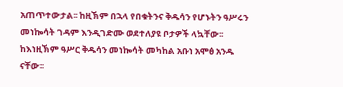አጠጥተውታል፡፡ ከዚኽም በኋላ የበቁትንና ቅዱሳን የሆኑትን ዓሥሩን መነኰሳት ገዳም እንዲገድሙ ወደተለያዩ ቦታዎች ላኳቸው፡፡ ከእነዚኽም ዓሥር ቅዱሳን መነኰሳት መካከል አቡነ አሞፅ አንዱ ናቸው፡፡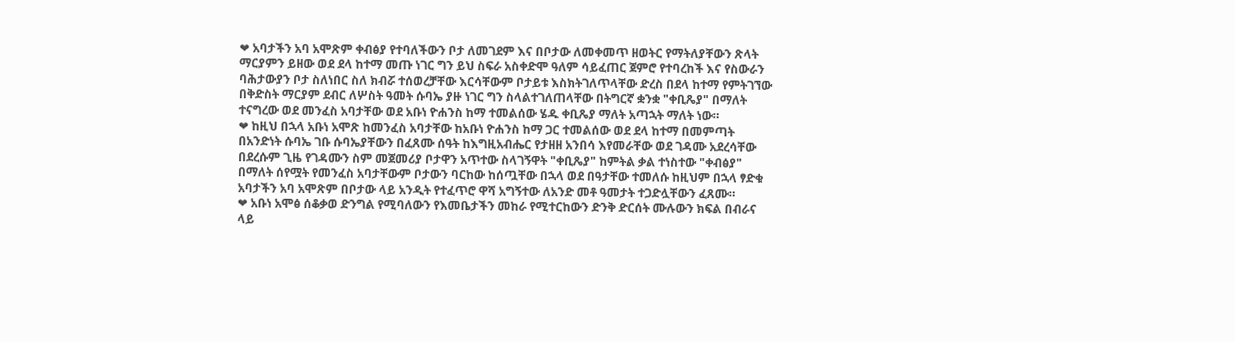❤ አባታችን አባ አሞጽም ቀብፅያ የተባለችውን ቦታ ለመገደም እና በቦታው ለመቀመጥ ዘወትር የማትለያቸውን ጽላት ማርያምን ይዘው ወደ ደላ ከተማ መጡ ነገር ግን ይህ ስፍራ አስቀድሞ ዓለም ሳይፈጠር ጀምሮ የተባረከች እና የስውራን ባሕታውያን ቦታ ስለነበር ስለ ክብሯ ተሰወረቻቸው እርሳቸውም ቦታይቱ እስክትገለጥላቸው ድረስ በደላ ከተማ የምትገኘው በቅድስት ማርያም ደብር ለሦስት ዓመት ሱባኤ ያዙ ነገር ግን ስላልተገለጠላቸው በትግርኛ ቋንቋ "ቀቢጼያ" በማለት ተናግረው ወደ መንፈስ አባታቸው ወደ አቡነ ዮሐንስ ከማ ተመልሰው ሄዱ ቀቢጼያ ማለት አጣኋት ማለት ነው።
❤ ከዚህ በኋላ አቡነ አሞጽ ከመንፈስ አባታቸው ከአቡነ ዮሐንስ ከማ ጋር ተመልሰው ወደ ደላ ከተማ በመምጣት በአንድነት ሱባኤ ገቡ ሱባኤያቸውን በፈጸሙ ሰዓት ከእግዚአብሔር የታዘዘ አንበሳ እየመራቸው ወደ ገዳሙ አደረሳቸው በደረሱም ጊዜ የገዳሙን ስም መጀመሪያ ቦታዋን አጥተው ስላገኝዋት "ቀቢጼያ" ከምትል ቃል ተነስተው "ቀብፅያ" በማለት ሰየሟት የመንፈስ አባታቸውም ቦታውን ባርከው ከሰጧቸው በኋላ ወደ በዓታቸው ተመለሱ ከዚህም በኋላ ፃድቁ አባታችን አባ አሞጽም በቦታው ላይ አንዲት የተፈጥሮ ዋሻ አግኝተው ለአንድ መቶ ዓመታት ተጋድሏቸውን ፈጸሙ።
❤ አቡነ አሞፅ ሰቆቃወ ድንግል የሚባለውን የእመቤታችን መከራ የሚተርከውን ድንቅ ድርሰት ሙሉውን ክፍል በብራና ላይ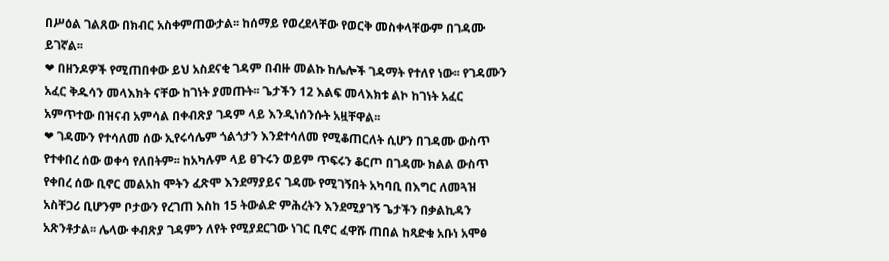በሥዕል ገልጸው በክብር አስቀምጠውታል፡፡ ከሰማይ የወረደላቸው የወርቅ መስቀላቸውም በገዳሙ ይገኛል፡፡
❤ በዘንዶዎች የሚጠበቀው ይህ አስደናቂ ገዳም በብዙ መልኩ ከሌሎች ገዳማት የተለየ ነው፡፡ የገዳሙን አፈር ቅዱሳን መላእክት ናቸው ከገነት ያመጡት፡፡ ጌታችን 12 እልፍ መላእክቱ ልኮ ከገነት አፈር አምጥተው በዝናብ አምሳል በቀብጽያ ገዳም ላይ እንዲነሰንሱት አዟቸዋል፡፡
❤ ገዳሙን የተሳለመ ሰው ኢየሩሳሌም ጎልጎታን እንደተሳለመ የሚቆጠርለት ሲሆን በገዳሙ ውስጥ የተቀበረ ሰው ወቀሳ የለበትም፡፡ ከአካሉም ላይ ፀጉሩን ወይም ጥፍሩን ቆርጦ በገዳሙ ክልል ውስጥ የቀበረ ሰው ቢኖር መልአከ ሞትን ፈጽሞ እንደማያይና ገዳሙ የሚገኝበት አካባቢ በእግር ለመጓዝ አስቸጋሪ ቢሆንም ቦታውን የረገጠ እስከ 15 ትውልድ ምሕረትን እንደሚያገኝ ጌታችን በቃልኪዳን አጽንቶታል፡፡ ሌላው ቀብጽያ ገዳምን ለየት የሚያደርገው ነገር ቢኖር ፈዋሹ ጠበል ከጻድቁ አቡነ አሞፅ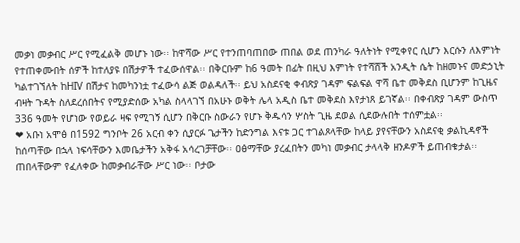መቃነ መቃብር ሥር የሚፈልቅ መሆኑ ነው፡፡ ከዋሻው ሥር የተንጠባጠበው ጠበል ወደ ጠንካራ ዓለትነት የሚቀየር ሲሆን እርሱን ለእምነት የተጠቀሙበት ሰዎች ከተለያዩ በሽታዎች ተፈውሰዋል፡፡ በቅርቡም ከ6 ዓመት በፊት በዚህ እምነት የተሻሸች አንዲት ሴት ከዘመኑና መድኃኒት ካልተገኘለት ከHIV በሽታና ከመካንነቷ ተፈውሳ ልጅ ወልዳለች፡፡ ይህ አስደናቂ ቀብጽያ ገዳም ፍልፍል ዋሻ ቤተ መቅደስ ቢሆንም ከጊዜና ብዛት ጉዳት ስለደረሰበትና የሚያድሰው አካል ስላላገኘ በአሁኑ ወቅት ሌላ አዲስ ቤተ መቅደስ እየታነጸ ይገኛል፡፡ በቀብጽያ ገዳም ውስጥ 336 ዓመት የሆነው የወይራ ዛፍ የሚገኝ ሲሆን በቅርቡ ስውራን የሆኑ ቅዱሳን ሦስት ጊዜ ደወል ሲደውሉበት ተሰምቷል፡፡
❤ አቡነ አሞፅ በ1592 ግንቦት 26 አርብ ቀን ሲያርፉ ጌታችን ከድንግል እናቱ ጋር ተገልጾላቸው ከላይ ያየናቸውን አስደናቂ ቃልኪዳኖች ከሰጣቸው በኋላ ነፍሳቸውን እመቤታችን አቅፋ አሳረገቻቸው፡፡ ዐፅማቸው ያረፈበትን መካነ መቃብር ታላላቅ ዘንዶዎች ይጠብቁታል፡፡ ጠበላቸውም የፈለቀው ከመቃብራቸው ሥር ነው፡፡ ቦታው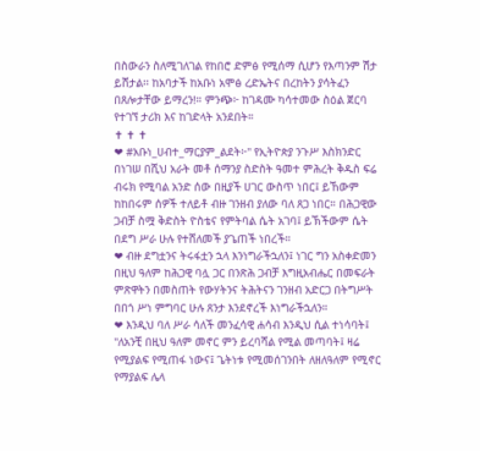በስውራን ስለሚገለገል የከበሮ ድምፅ የሚሰማ ሲሆን የእጣንም ሽታ ይሸታል፡፡ ከአባታች ከአቡነ አሞፅ ረድኤትና በረከትን ያሳትፈን በጸሎታቸው ይማረን!። ምንጭ፦ ከገዳሙ ካሳተመው ስዕል ጀርባ የተገኘ ታሪክ እና ከገድላት አንደበት።
✝ ✝ ✝
❤ #አቡነ_ሀብተ_ማርያም_ልደት፦" የኢትዮጵያ ንጉሥ እስክንድር በነገሠ በሺህ አራት መቶ ሰማንያ ስድስት ዓመተ ምሕረት ቅዱስ ፍሬ ብሩክ የሚባል አንድ ሰው በዚያች ሀገር ውስጥ ነበር፤ ይኸውም ከከበሩም ሰዎች ተለይቶ ብዙ ገንዘብ ያለው ባለ ጸጋ ነበር። በሕጋዊው ጋብቻ ስሟ ቅድስት ዮስቴና የምትባል ሴት አገባ፤ ይኽችውም ሴት በደግ ሥራ ሁሉ የተሸለመች ያጌጠች ነበረች።
❤ ብዙ ደግቷንና ትሩፋቷን ኋላ እንነግራችኋለን፤ ነገር ግን አስቀድመን በዚህ ዓለም ከሕጋዊ ባሏ ጋር በንጽሕ ጋብቻ እግዚአብሔር በመፍራት ምጽዋትን በመስጠት የውሃትንና ትሕትናን ገንዘብ አድርጋ በትግሥት በበጎ ሥነ ምግባር ሁሉ ጸንታ እንደኖረች እነግራችኋለን።
❤ እንዲህ ባለ ሥራ ሳለች መንፈሳዊ ሐሳብ እንዲህ ሲል ተነሳባት፤ "ለአንቺ በዚህ ዓለም መኖር ምን ይረባሻል የሚል መጣባት፤ ዛሬ የሚያልፍ የሚጠፋ ነውና፤ ጌትነቱ የሚመሰገንበት ለዘለዓለም የሚኖር የማያልፍ ሌላ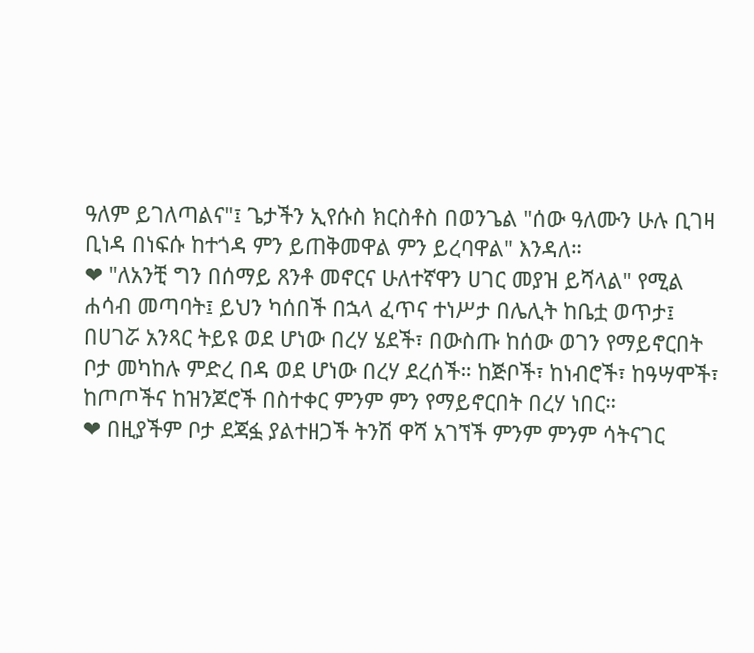ዓለም ይገለጣልና"፤ ጌታችን ኢየሱስ ክርስቶስ በወንጌል "ሰው ዓለሙን ሁሉ ቢገዛ ቢነዳ በነፍሱ ከተጎዳ ምን ይጠቅመዋል ምን ይረባዋል" እንዳለ።
❤ "ለአንቺ ግን በሰማይ ጸንቶ መኖርና ሁለተኛዋን ሀገር መያዝ ይሻላል" የሚል ሐሳብ መጣባት፤ ይህን ካሰበች በኋላ ፈጥና ተነሥታ በሌሊት ከቤቷ ወጥታ፤ በሀገሯ አንጻር ትይዩ ወደ ሆነው በረሃ ሄደች፣ በውስጡ ከሰው ወገን የማይኖርበት ቦታ መካከሉ ምድረ በዳ ወደ ሆነው በረሃ ደረሰች። ከጅቦች፣ ከነብሮች፣ ከዓሣሞች፣ ከጦጦችና ከዝንጆሮች በስተቀር ምንም ምን የማይኖርበት በረሃ ነበር።
❤ በዚያችም ቦታ ደጃፏ ያልተዘጋች ትንሽ ዋሻ አገኘች ምንም ምንም ሳትናገር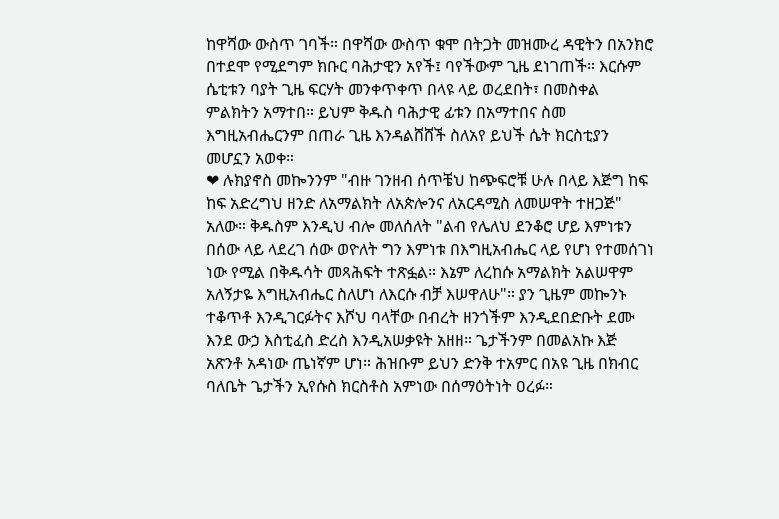ከዋሻው ውስጥ ገባች። በዋሻው ውስጥ ቁሞ በትጋት መዝሙረ ዳዊትን በአንክሮ በተደሞ የሚደግም ክቡር ባሕታዊን አየች፤ ባየችውም ጊዜ ደነገጠች። እርሱም ሴቲቱን ባያት ጊዜ ፍርሃት መንቀጥቀጥ በላዩ ላይ ወረደበት፣ በመስቀል ምልክትን አማተበ። ይህም ቅዱስ ባሕታዊ ፊቱን በአማተበና ስመ እግዚአብሔርንም በጠራ ጊዜ እንዳልሸሸች ስለአየ ይህች ሴት ክርስቲያን መሆኗን አወቀ።
❤ ሉክያኖስ መኰንንም "ብዙ ገንዘብ ሰጥቼህ ከጭፍሮቹ ሁሉ በላይ እጅግ ከፍ ከፍ አድረግህ ዘንድ ለአማልክት ለአጵሎንና ለአርዳሚስ ለመሠዋት ተዘጋጅ" አለው። ቅዱስም እንዲህ ብሎ መለሰለት "ልብ የሌለህ ደንቆሮ ሆይ እምነቱን በሰው ላይ ላደረገ ሰው ወዮለት ግን እምነቱ በእግዚአብሔር ላይ የሆነ የተመሰገነ ነው የሚል በቅዱሳት መጻሕፍት ተጽፏል። እኔም ለረከሱ አማልክት አልሠዋም አለኝታዬ እግዚአብሔር ስለሆነ ለእርሱ ብቻ እሠዋለሁ"። ያን ጊዜም መኰንኑ ተቆጥቶ እንዲገርፉትና እሾህ ባላቸው በብረት ዘንጎችም እንዲደበድቡት ደሙ እንደ ውኃ እስቲፈስ ድረስ እንዲአሠቃዩት አዘዘ። ጌታችንም በመልአኩ እጅ አጽንቶ አዳነው ጤነኛም ሆነ። ሕዝቡም ይህን ድንቅ ተአምር በአዩ ጊዜ በክብር ባለቤት ጌታችን ኢየሱስ ክርስቶስ አምነው በሰማዕትነት ዐረፉ።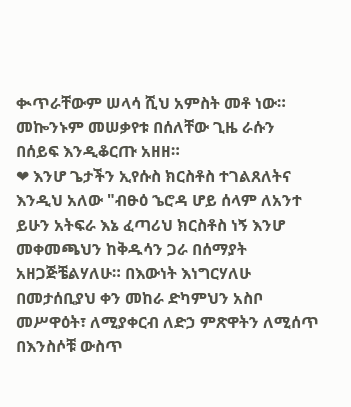ቊጥራቸውም ሠላሳ ሺህ አምስት መቶ ነው። መኰንኑም መሠቃየቱ በሰለቸው ጊዜ ራሱን በሰይፍ እንዲቆርጡ አዘዘ።
❤ እንሆ ጌታችን ኢየሱስ ክርስቶስ ተገልጸለትና እንዲህ አለው "ብፁዕ ኄሮዳ ሆይ ሰላም ለአንተ ይሁን አትፍራ እኔ ፈጣሪህ ክርስቶስ ነኝ እንሆ መቀመጫህን ከቅዱሳን ጋራ በሰማያት አዘጋጅቼልሃለሁ። በእውነት እነግርሃለሁ በመታሰቢያህ ቀን መከራ ድካምህን አስቦ መሥዋዕት፣ ለሚያቀርብ ለድኃ ምጽዋትን ለሚሰጥ በእንስሶቹ ውስጥ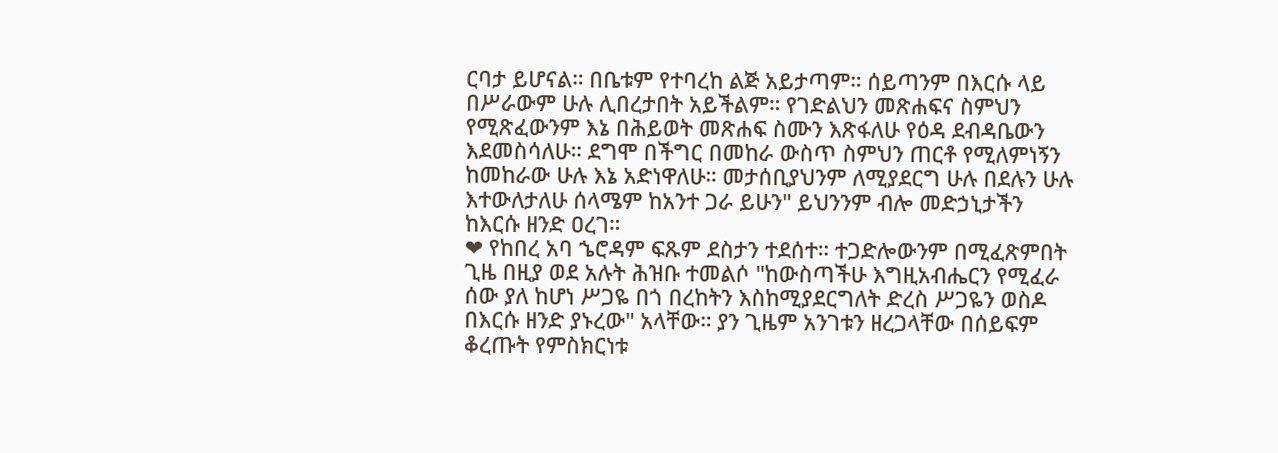ርባታ ይሆናል። በቤቱም የተባረከ ልጅ አይታጣም። ሰይጣንም በእርሱ ላይ በሥራውም ሁሉ ሊበረታበት አይችልም። የገድልህን መጽሐፍና ስምህን የሚጽፈውንም እኔ በሕይወት መጽሐፍ ስሙን እጽፋለሁ የዕዳ ደብዳቤውን እደመስሳለሁ። ደግሞ በችግር በመከራ ውስጥ ስምህን ጠርቶ የሚለምነኝን ከመከራው ሁሉ እኔ አድነዋለሁ። መታሰቢያህንም ለሚያደርግ ሁሉ በደሉን ሁሉ እተውለታለሁ ሰላሜም ከአንተ ጋራ ይሁን" ይህንንም ብሎ መድኃኒታችን ከእርሱ ዘንድ ዐረገ።
❤ የከበረ አባ ኄሮዳም ፍጹም ደስታን ተደሰተ። ተጋድሎውንም በሚፈጽምበት ጊዜ በዚያ ወደ አሉት ሕዝቡ ተመልሶ "ከውስጣችሁ እግዚአብሔርን የሚፈራ ሰው ያለ ከሆነ ሥጋዬ በጎ በረከትን እስከሚያደርግለት ድረስ ሥጋዬን ወስዶ በእርሱ ዘንድ ያኑረው" አላቸው። ያን ጊዜም አንገቱን ዘረጋላቸው በሰይፍም ቆረጡት የምስክርነቱ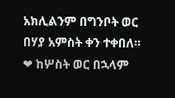አክሊልንም በግንቦት ወር በሃያ አምስት ቀን ተቀበለ።
❤ ከሦስት ወር በኋላም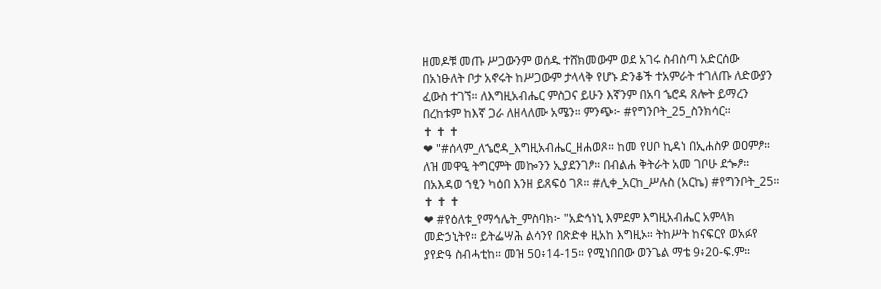ዘመዶቹ መጡ ሥጋውንም ወሰዱ ተሸክመውም ወደ አገሩ ስብስጣ አድርሰው በአነፁለት ቦታ አኖሩት ከሥጋውም ታላላቅ የሆኑ ድንቆች ተአምራት ተገለጡ ለድውያን ፈውስ ተገኘ። ለእግዚአብሔር ምስጋና ይሁን እኛንም በአባ ኄሮዳ ጸሎት ይማረን በረከቱም ከእኛ ጋራ ለዘላለሙ አሜን። ምንጭ፦ #የግንቦት_25_ስንክሳር።
✝ ✝ ✝
❤ "#ሰላም_ለኄሮዳ_እግዚአብሔር_ዘሐወጾ። ከመ የሀቦ ኪዳነ በኢሐስዎ ወዐምፆ። ለዝ መዋዒ ትግርምት መኰንን ኢያደንገፆ። በብልሐ ቅትራት አመ ገቦሁ ደጐፆ። በአእዳወ ኀፂን ካዕበ እንዘ ይጸፍዕ ገጾ። #ሊቀ_አርከ_ሥሉስ (አርኬ) #የግንቦት_25።
✝ ✝ ✝
❤ #የዕለቱ_የማኅሌት_ምስባክ፦ "አድኅነኒ እምደም እግዚአብሔር አምላክ መድኃኒትየ። ይትፌሣሕ ልሳንየ በጽድቀ ዚአከ እግዚኦ። ትከሥት ከናፍርየ ወአፉየ ያየድዓ ስብሓቲከ። መዝ 50፥14-15። የሚነበበው ወንጌል ማቴ 9፥20-ፍ.ም።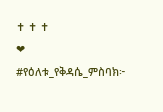✝ ✝ ✝
❤ #የዕለቱ_የቅዳሴ_ምስባክ፦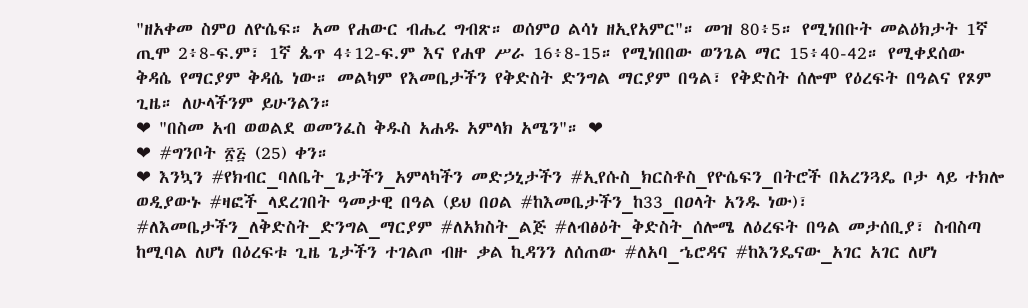"ዘአቀመ ስምዐ ለዮሴፍ። አመ የሐውር ብሔረ ግብጽ። ወሰምዐ ልሳነ ዘኢየአምር"። መዝ 80፥5። የሚነበቡት መልዕክታት 1ኛ ጢሞ 2፥8-ፍ.ም፣ 1ኛ ጴጥ 4፥12-ፍ.ም እና የሐዋ ሥራ 16፥8-15። የሚነበበው ወንጌል ማር 15፥40-42። የሚቀደሰው ቅዳሴ የማርያም ቅዳሴ ነው። መልካም የእመቤታችን የቅድስት ድንግል ማርያም በዓል፣ የቅድስት ሰሎሞ የዕረፍት በዓልና የጾም ጊዜ። ለሁላችንም ይሁንልን።
❤ "በስመ አብ ወወልደ ወመንፈስ ቅዱስ አሐዱ አምላክ አሜን"። ❤
❤ #ግንቦት ፳፭ (25) ቀን።
❤ እንኳን #የክብር_ባለቤት_ጌታችን_አምላካችን መድኃኒታችን #ኢየሱስ_ክርስቶስ_የዮሴፍን_በትሮች በአረንጓዴ ቦታ ላይ ተክሎ ወዲያውኑ #ዛፎች_ላደረገበት ዓመታዊ በዓል (ይህ በዐል #ከእመቤታችን_ከ33_በዐላት አንዱ ነው)፣ #ለእመቤታችን_ለቅድስት_ድንግል_ማርያም #ለአክስት_ልጅ #ለብፅዕት_ቅድስት_ሰሎሜ ለዕረፍት በዓል መታሰቢያ፣ ስብስጣ ከሚባል ለሆነ በዕረፍቱ ጊዜ ጌታችን ተገልጦ ብዙ ቃል ኪዳንን ለሰጠው #ለአባ_ኄሮዳና #ከእንዴናው_አገር አገር ለሆነ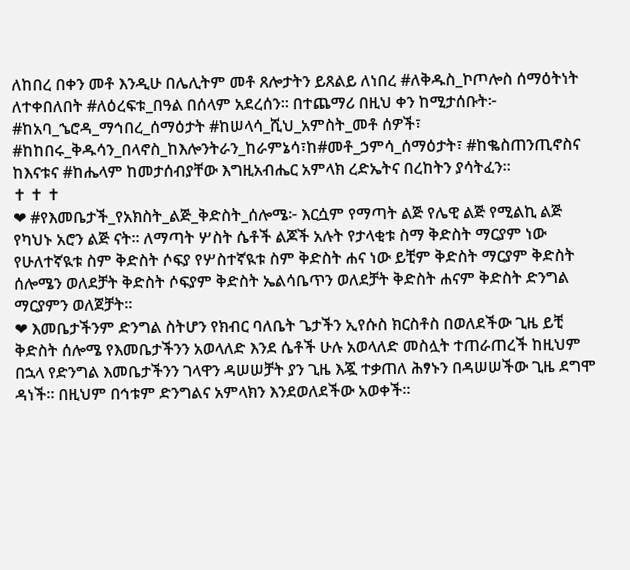ለከበረ በቀን መቶ እንዲሁ በሌሊትም መቶ ጸሎታትን ይጸልይ ለነበረ #ለቅዱስ_ኮጦሎስ ሰማዕትነት ለተቀበለበት #ለዕረፍቱ_በዓል በሰላም አደረሰን። በተጨማሪ በዚህ ቀን ከሚታሰቡት፦ #ከአባ_ኄሮዳ_ማኅበረ_ሰማዕታት #ከሠላሳ_ሺህ_አምስት_መቶ ሰዎች፣ #ከከበሩ_ቅዱሳን_በላኖስ_ከእሎንትራን_ከራምኔሳ፣ከ#መቶ_ኃምሳ_ሰማዕታት፣ #ከቈስጠንጢኖስና ከእናቱና #ከሔላም ከመታሰብያቸው እግዚአብሔር አምላክ ረድኤትና በረከትን ያሳትፈን።
✝ ✝ ✝
❤ #የእመቤታች_የአክስት_ልጅ_ቅድስት_ሰሎሜ፦ እርሷም የማጣት ልጅ የሌዊ ልጅ የሚልኪ ልጅ የካህኑ አሮን ልጅ ናት። ለማጣት ሦስት ሴቶች ልጆች አሉት የታላቂቱ ስማ ቅድስት ማርያም ነው የሁለተኛዪቱ ስም ቅድስት ሶፍያ የሦስተኛዪቱ ስም ቅድስት ሐና ነው ይቺም ቅድስት ማርያም ቅድስት ሰሎሜን ወለደቻት ቅድስት ሶፍያም ቅድስት ኤልሳቤጥን ወለደቻት ቅድስት ሐናም ቅድስት ድንግል ማርያምን ወለጀቻት።
❤ እመቤታችንም ድንግል ስትሆን የክብር ባለቤት ጌታችን ኢየሱስ ክርስቶስ በወለደችው ጊዜ ይቺ ቅድስት ሰሎሜ የእመቤታችንን አወላለድ እንደ ሴቶች ሁሉ አወላለድ መስሏት ተጠራጠረች ከዚህም በኋላ የድንግል እመቤታችንን ገላዋን ዳሠሠቻት ያን ጊዜ እጇ ተቃጠለ ሕፃኑን በዳሠሠችው ጊዜ ደግሞ ዳነች። በዚህም በኅቱም ድንግልና አምላክን እንደወለደችው አወቀች።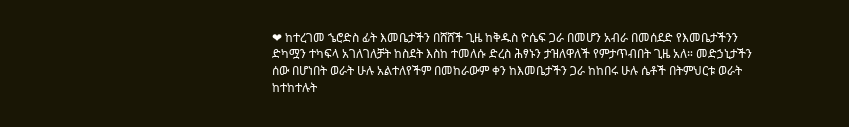❤ ከተረገመ ኄሮድስ ፊት እመቤታችን በሸሸች ጊዜ ከቅዱስ ዮሴፍ ጋራ በመሆን አብራ በመሰደድ የእመቤታችንን ድካሟን ተካፍላ አገለገለቻት ከስደት እስከ ተመለሱ ድረስ ሕፃኑን ታዝለዋለች የምታጥብበት ጊዜ አለ። መድኃኒታችን ሰው በሆነበት ወራት ሁሉ አልተለየችም በመከራውም ቀን ከእመቤታችን ጋራ ከከበሩ ሁሉ ሴቶች በትምህርቱ ወራት ከተከተሉት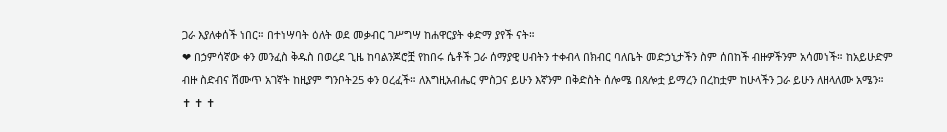ጋራ እያለቀሰች ነበር። በተነሣባት ዕለት ወደ መቃብር ገሥግሣ ከሐዋርያት ቀድማ ያየች ናት።
❤ በኃምሳኛው ቀን መንፈስ ቅዱስ በወረደ ጊዜ ከባልንጆሮቿ የከበሩ ሴቶች ጋራ ሰማያዊ ሀብትን ተቀብላ በክብር ባለቤት መድኃኒታችን ስም ሰበከች ብዙዎችንም አሳመነች። ከአይሁድም ብዙ ስድብና ሽሙጥ አገኛት ከዚያም ግንቦት25 ቀን ዐረፈች። ለእግዚአብሔር ምስጋና ይሁን እኛንም በቅድስት ሰሎሜ በጸሎቷ ይማረን በረከቷም ከሁላችን ጋራ ይሁን ለዘላለሙ አሜን።
✝ ✝ ✝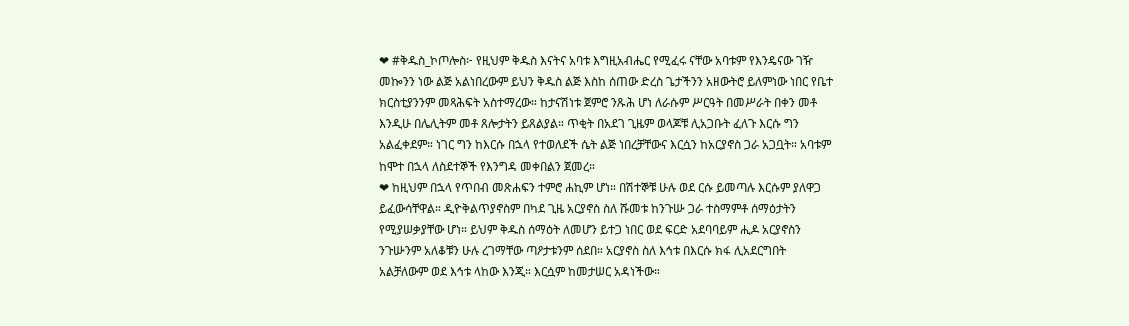❤ #ቅዱስ_ኮጦሎስ፦ የዚህም ቅዱስ እናትና አባቱ እግዚአብሔር የሚፈሩ ናቸው አባቱም የእንዴናው ገዥ መኰንን ነው ልጅ አልነበረውም ይህን ቅዱስ ልጅ እስከ ሰጠው ድረስ ጌታችንን አዘውትሮ ይለምነው ነበር የቤተ ክርስቲያንንም መጻሕፍት አስተማረው። ከታናሽነቱ ጀምሮ ንጹሕ ሆነ ለራሱም ሥርዓት በመሥራት በቀን መቶ እንዲሁ በሌሊትም መቶ ጸሎታትን ይጸልያል። ጥቂት በአደገ ጊዜም ወላጆቹ ሊአጋቡት ፈለጉ እርሱ ግን አልፈቀደም። ነገር ግን ከእርሱ በኋላ የተወለደች ሴት ልጅ ነበረቻቸውና እርሷን ከአርያኖስ ጋራ አጋቧት። አባቱም ከሞተ በኋላ ለስደተኞች የእንግዳ መቀበልን ጀመረ።
❤ ከዚህም በኋላ የጥበብ መጽሐፍን ተምሮ ሐኪም ሆነ። በሽተኞቹ ሁሉ ወደ ርሱ ይመጣሉ እርሱም ያለዋጋ ይፈውሳቸዋል። ዲዮቅልጥያኖስም በካደ ጊዜ አርያኖስ ስለ ሹመቱ ከንጉሡ ጋራ ተስማምቶ ሰማዕታትን የሚያሠቃያቸው ሆነ። ይህም ቅዱስ ሰማዕት ለመሆን ይተጋ ነበር ወደ ፍርድ አደባባይም ሒዶ አርያኖስን ንጉሡንም አለቆቹን ሁሉ ረገማቸው ጣዖታቱንም ሰደበ። አርያኖስ ስለ እኅቱ በእርሱ ክፋ ሊአደርግበት አልቻለውም ወደ እኅቱ ላከው እንጂ። እርሷም ከመታሠር አዳነችው።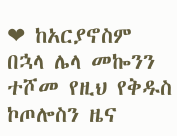❤ ከአርያኖስም በኋላ ሌላ መኰንን ተሾመ የዚህ የቅዱስ ኮጦሎስን ዜና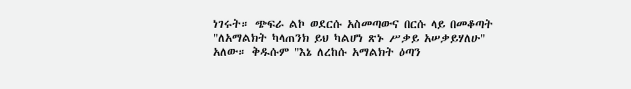ነገሩት። ጭፍራ ልኮ ወደርሱ አስመጣውና በርሱ ላይ በመቆጣት "ለአማልክት ካላጠንክ ይህ ካልሆነ ጽኑ ሥቃይ አሠቃይሃለሁ" አለው። ቅዱሱም "እኔ ለረከሱ አማልክት ዕጣን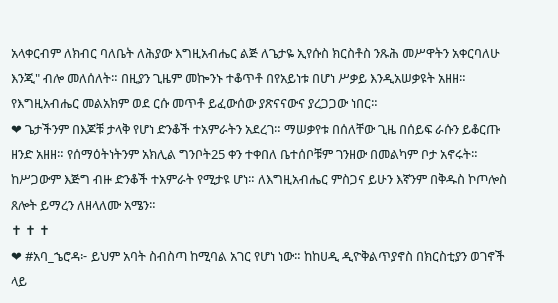አላቀርብም ለክብር ባለቤት ለሕያው እግዚአብሔር ልጅ ለጌታዬ ኢየሱስ ክርስቶስ ንጹሕ መሥዋትን አቀርባለሁ እንጂ" ብሎ መለሰለት። በዚያን ጊዜም መኰንኑ ተቆጥቶ በየአይነቱ በሆነ ሥቃይ እንዲአሠቃዩት አዘዘ። የእግዚአብሔር መልአክም ወደ ርሱ መጥቶ ይፈውሰው ያጽናናውና ያረጋጋው ነበር።
❤ ጌታችንም በእጆቹ ታላቅ የሆነ ድንቆች ተአምራትን አደረገ። ማሠቃየቱ በሰለቸው ጊዜ በሰይፍ ራሱን ይቆርጡ ዘንድ አዘዘ። የሰማዕትነትንም አክሊል ግንቦት25 ቀን ተቀበለ ቤተሰቦቹም ገንዘው በመልካም ቦታ አኖሩት። ከሥጋውም እጅግ ብዙ ድንቆች ተአምራት የሚታዩ ሆነ። ለእግዚአብሔር ምስጋና ይሁን እኛንም በቅዱስ ኮጦሎስ ጸሎት ይማረን ለዘላለሙ አሜን።
✝ ✝ ✝
❤ #አባ_ኄሮዳ፦ ይህም አባት ስብስጣ ከሚባል አገር የሆነ ነው። ከከሀዲ ዲዮቅልጥያኖስ በክርስቲያን ወገኖች ላይ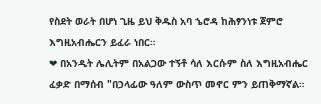የስደት ወራት በሆነ ጊዜ ይህ ቅዱስ አባ ኄሮዳ ከሕፃንነቱ ጀምሮ እግዚአብሔርን ይፈራ ነበር።
❤ በአንዲት ሌሊትም በአልጋው ተኝቶ ሳለ እርሱም ስለ እግዚአብሔር ፈቃድ በማሰብ "በኃላፊው ዓለም ውስጥ መኖር ምን ይጠቅማኛል።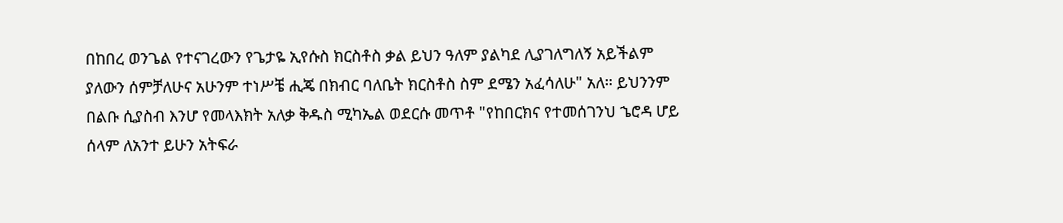በከበረ ወንጌል የተናገረውን የጌታዬ ኢየሱስ ክርስቶስ ቃል ይህን ዓለም ያልካደ ሊያገለግለኝ አይችልም ያለውን ሰምቻለሁና አሁንም ተነሥቼ ሒጄ በክብር ባለቤት ክርስቶስ ስም ደሜን አፈሳለሁ" አለ። ይህንንም በልቡ ሲያስብ እንሆ የመላእክት አለቃ ቅዱስ ሚካኤል ወደርሱ መጥቶ "የከበርክና የተመሰገንህ ኄሮዳ ሆይ ሰላም ለአንተ ይሁን አትፍራ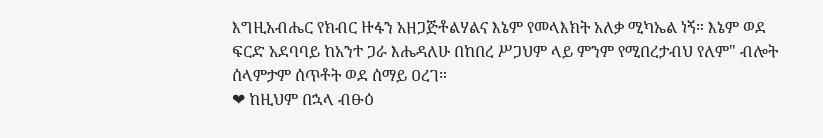እግዚአብሔር የክብር ዙፋን አዘጋጅቶልሃልና እኔም የመላእክት አለቃ ሚካኤል ነኝ። እኔም ወደ ፍርድ አደባባይ ከአንተ ጋራ እሔዳለሁ በከበረ ሥጋህም ላይ ምንም የሚበረታብህ የለም" ብሎት ሰላምታም ሰጥቶት ወደ ሰማይ ዐረገ።
❤ ከዚህም በኋላ ብፁዕ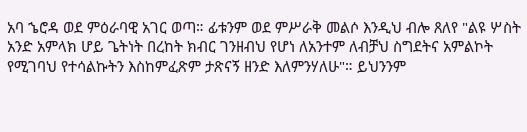አባ ኄሮዳ ወደ ምዕራባዊ አገር ወጣ። ፊቱንም ወደ ምሥራቅ መልሶ እንዲህ ብሎ ጸለየ "ልዩ ሦስት አንድ አምላክ ሆይ ጌትነት በረከት ክብር ገንዘብህ የሆነ ለአንተም ለብቻህ ስግደትና አምልኮት የሚገባህ የተሳልኩትን እስከምፈጽም ታጽናኝ ዘንድ እለምንሃለሁ"። ይህንንም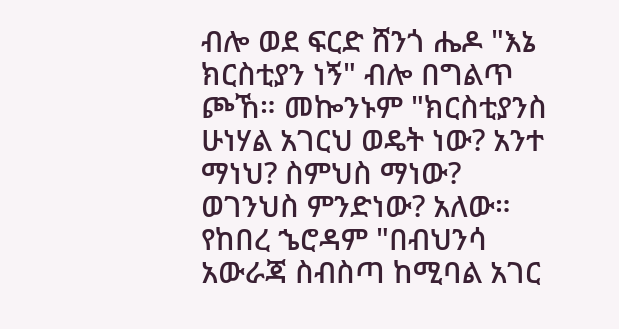ብሎ ወደ ፍርድ ሸንጎ ሔዶ "እኔ ክርስቲያን ነኝ" ብሎ በግልጥ ጮኸ። መኰንኑም "ክርስቲያንስ ሁነሃል አገርህ ወዴት ነው? አንተ ማነህ? ስምህስ ማነው? ወገንህስ ምንድነው? አለው። የከበረ ኄሮዳም "በብህንሳ አውራጃ ስብስጣ ከሚባል አገር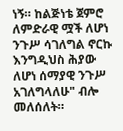ነኝ። ከልጅነቴ ጀምሮ ለምድራዊ ሟች ለሆነ ንጉሥ ሳገለግል ኖርኩ እንግዲህስ ሕያው ለሆነ ሰማያዊ ንጉሥ አገለግላለሁ" ብሎ መለሰለት።